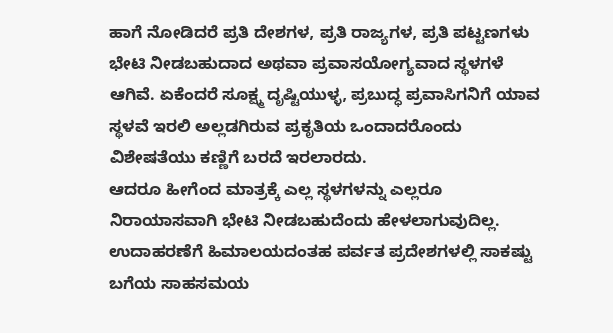ಹಾಗೆ ನೋಡಿದರೆ ಪ್ರತಿ ದೇಶಗಳ, ಪ್ರತಿ ರಾಜ್ಯಗಳ, ಪ್ರತಿ ಪಟ್ಟಣಗಳು ಭೇಟಿ ನೀಡಬಹುದಾದ ಅಥವಾ ಪ್ರವಾಸಯೋಗ್ಯವಾದ ಸ್ಥಳಗಳೆ ಆಗಿವೆ. ಏಕೆಂದರೆ ಸೂಕ್ಷ್ಮ ದೃಷ್ಟಿಯುಳ್ಳ, ಪ್ರಬುದ್ಧ ಪ್ರವಾಸಿಗನಿಗೆ ಯಾವ ಸ್ಥಳವೆ ಇರಲಿ ಅಲ್ಲಡಗಿರುವ ಪ್ರಕೃತಿಯ ಒಂದಾದರೊಂದು ವಿಶೇಷತೆಯು ಕಣ್ಣಿಗೆ ಬರದೆ ಇರಲಾರದು.
ಆದರೂ ಹೀಗೆಂದ ಮಾತ್ರಕ್ಕೆ ಎಲ್ಲ ಸ್ಥಳಗಳನ್ನು ಎಲ್ಲರೂ ನಿರಾಯಾಸವಾಗಿ ಭೇಟಿ ನೀಡಬಹುದೆಂದು ಹೇಳಲಾಗುವುದಿಲ್ಲ. ಉದಾಹರಣೆಗೆ ಹಿಮಾಲಯದಂತಹ ಪರ್ವತ ಪ್ರದೇಶಗಳಲ್ಲಿ ಸಾಕಷ್ಟು ಬಗೆಯ ಸಾಹಸಮಯ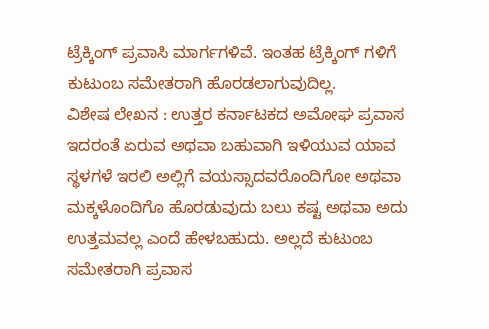ಟ್ರೆಕ್ಕಿಂಗ್ ಪ್ರವಾಸಿ ಮಾರ್ಗಗಳಿವೆ. ಇಂತಹ ಟ್ರೆಕ್ಕಿಂಗ್ ಗಳಿಗೆ ಕುಟುಂಬ ಸಮೇತರಾಗಿ ಹೊರಡಲಾಗುವುದಿಲ್ಲ.
ವಿಶೇಷ ಲೇಖನ : ಉತ್ತರ ಕರ್ನಾಟಕದ ಅಮೋಘ ಪ್ರವಾಸ
ಇದರಂತೆ ಏರುವ ಅಥವಾ ಬಹುವಾಗಿ ಇಳಿಯುವ ಯಾವ ಸ್ಥಳಗಳೆ ಇರಲಿ ಅಲ್ಲಿಗೆ ವಯಸ್ಸಾದವರೊಂದಿಗೋ ಅಥವಾ ಮಕ್ಕಳೊಂದಿಗೊ ಹೊರಡುವುದು ಬಲು ಕಷ್ಟ ಅಥವಾ ಅದು ಉತ್ತಮವಲ್ಲ ಎಂದೆ ಹೇಳಬಹುದು. ಅಲ್ಲದೆ ಕುಟುಂಬ ಸಮೇತರಾಗಿ ಪ್ರವಾಸ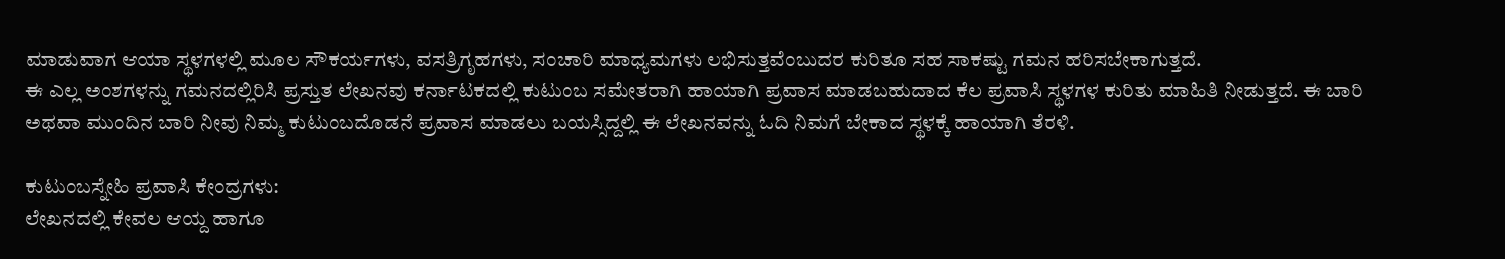ಮಾಡುವಾಗ ಆಯಾ ಸ್ಥಳಗಳಲ್ಲಿ ಮೂಲ ಸೌಕರ್ಯಗಳು, ವಸತ್ರಿಗೃಹಗಳು, ಸಂಚಾರಿ ಮಾಧ್ಯಮಗಳು ಲಭಿಸುತ್ತವೆಂಬುದರ ಕುರಿತೂ ಸಹ ಸಾಕಷ್ಟು ಗಮನ ಹರಿಸಬೇಕಾಗುತ್ತದೆ.
ಈ ಎಲ್ಲ ಅಂಶಗಳನ್ನು ಗಮನದಲ್ಲಿರಿಸಿ ಪ್ರಸ್ತುತ ಲೇಖನವು ಕರ್ನಾಟಕದಲ್ಲಿ ಕುಟುಂಬ ಸಮೇತರಾಗಿ ಹಾಯಾಗಿ ಪ್ರವಾಸ ಮಾಡಬಹುದಾದ ಕೆಲ ಪ್ರವಾಸಿ ಸ್ಥಳಗಳ ಕುರಿತು ಮಾಹಿತಿ ನೀಡುತ್ತದೆ. ಈ ಬಾರಿ ಅಥವಾ ಮುಂದಿನ ಬಾರಿ ನೀವು ನಿಮ್ಮ ಕುಟುಂಬದೊಡನೆ ಪ್ರವಾಸ ಮಾಡಲು ಬಯಸ್ಸಿದ್ದಲ್ಲಿ ಈ ಲೇಖನವನ್ನು ಓದಿ ನಿಮಗೆ ಬೇಕಾದ ಸ್ಥಳಕ್ಕೆ ಹಾಯಾಗಿ ತೆರಳಿ.

ಕುಟುಂಬಸ್ನೇಹಿ ಪ್ರವಾಸಿ ಕೇಂದ್ರಗಳು:
ಲೇಖನದಲ್ಲಿ ಕೇವಲ ಆಯ್ದ ಹಾಗೂ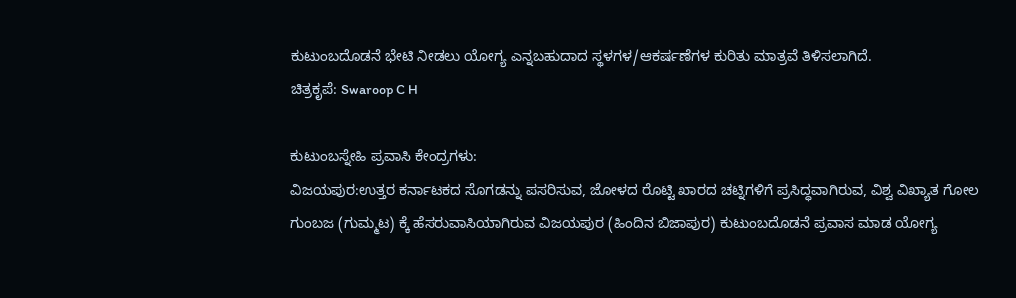ಕುಟುಂಬದೊಡನೆ ಭೇಟಿ ನೀಡಲು ಯೋಗ್ಯ ಎನ್ನಬಹುದಾದ ಸ್ಥಳಗಳ/ಆಕರ್ಷಣೆಗಳ ಕುರಿತು ಮಾತ್ರವೆ ತಿಳಿಸಲಾಗಿದೆ.
ಚಿತ್ರಕೃಪೆ: Swaroop C H

ಕುಟುಂಬಸ್ನೇಹಿ ಪ್ರವಾಸಿ ಕೇಂದ್ರಗಳು:
ವಿಜಯಪುರ:ಉತ್ತರ ಕರ್ನಾಟಕದ ಸೊಗಡನ್ನು ಪಸರಿಸುವ, ಜೋಳದ ರೊಟ್ಟಿ ಖಾರದ ಚಟ್ನಿಗಳಿಗೆ ಪ್ರಸಿದ್ಧವಾಗಿರುವ, ವಿಶ್ವ ವಿಖ್ಯಾತ ಗೋಲ ಗುಂಬಜ (ಗುಮ್ಮಟ) ಕ್ಕೆ ಹೆಸರುವಾಸಿಯಾಗಿರುವ ವಿಜಯಪುರ (ಹಿಂದಿನ ಬಿಜಾಪುರ) ಕುಟುಂಬದೊಡನೆ ಪ್ರವಾಸ ಮಾಡ ಯೋಗ್ಯ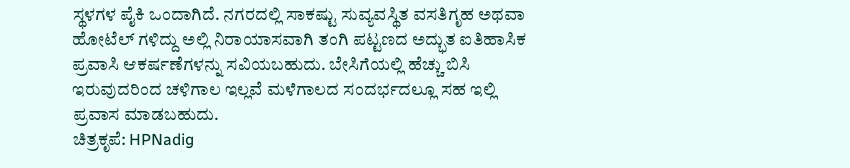ಸ್ಥಳಗಳ ಪೈಕಿ ಒಂದಾಗಿದೆ. ನಗರದಲ್ಲಿ ಸಾಕಷ್ಟು ಸುವ್ಯವಸ್ಥಿತ ವಸತಿಗೃಹ ಅಥವಾ ಹೋಟೆಲ್ ಗಳಿದ್ದು ಅಲ್ಲಿ ನಿರಾಯಾಸವಾಗಿ ತಂಗಿ ಪಟ್ಟಣದ ಅದ್ಭುತ ಐತಿಹಾಸಿಕ ಪ್ರವಾಸಿ ಆಕರ್ಷಣೆಗಳನ್ನು ಸವಿಯಬಹುದು. ಬೇಸಿಗೆಯಲ್ಲಿ ಹೆಚ್ಚು ಬಿಸಿ ಇರುವುದರಿಂದ ಚಳಿಗಾಲ ಇಲ್ಲವೆ ಮಳೆಗಾಲದ ಸಂದರ್ಭದಲ್ಲೂ ಸಹ ಇಲ್ಲಿ ಪ್ರವಾಸ ಮಾಡಬಹುದು.
ಚಿತ್ರಕೃಪೆ: HPNadig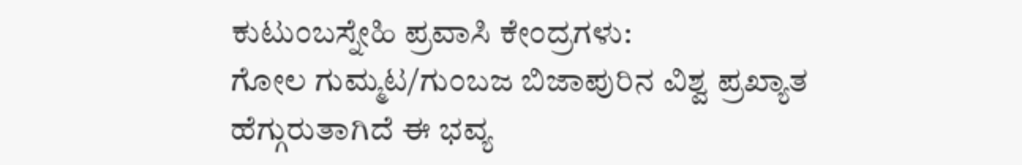ಕುಟುಂಬಸ್ನೇಹಿ ಪ್ರವಾಸಿ ಕೇಂದ್ರಗಳು:
ಗೋಲ ಗುಮ್ಮಟ/ಗುಂಬಜ ಬಿಜಾಪುರಿನ ವಿಶ್ವ ಪ್ರಖ್ಯಾತ ಹೆಗ್ಗುರುತಾಗಿದೆ ಈ ಭವ್ಯ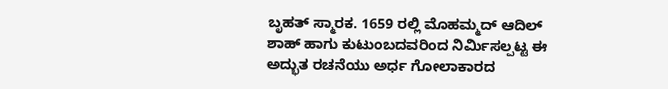ಬೃಹತ್ ಸ್ಮಾರಕ. 1659 ರಲ್ಲಿ ಮೊಹಮ್ಮದ್ ಆದಿಲ್ ಶಾಹ್ ಹಾಗು ಕುಟುಂಬದವರಿಂದ ನಿರ್ಮಿಸಲ್ಪಟ್ಟ ಈ ಅದ್ಭುತ ರಚನೆಯು ಅರ್ಧ ಗೋಲಾಕಾರದ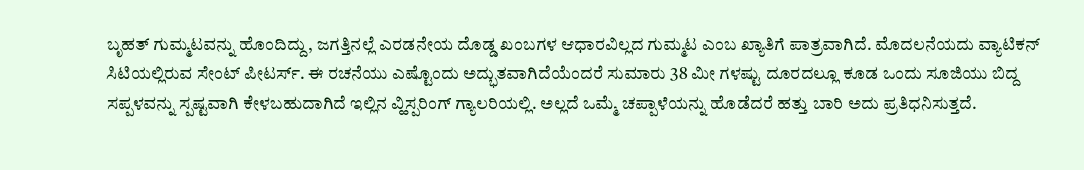ಬೃಹತ್ ಗುಮ್ಮಟವನ್ನು ಹೊಂದಿದ್ದು, ಜಗತ್ತಿನಲ್ಲೆ ಎರಡನೇಯ ದೊಡ್ಡ ಖಂಬಗಳ ಆಧಾರವಿಲ್ಲದ ಗುಮ್ಮಟ ಎಂಬ ಖ್ಯಾತಿಗೆ ಪಾತ್ರವಾಗಿದೆ. ಮೊದಲನೆಯದು ವ್ಯಾಟಿಕನ್ ಸಿಟಿಯಲ್ಲಿರುವ ಸೇಂಟ್ ಪೀಟರ್ಸ್. ಈ ರಚನೆಯು ಎಷ್ಟೊಂದು ಅದ್ಭುತವಾಗಿದೆಯೆಂದರೆ ಸುಮಾರು 38 ಮೀ ಗಳಷ್ಟು ದೂರದಲ್ಲೂ ಕೂಡ ಒಂದು ಸೂಜಿಯು ಬಿದ್ದ ಸಪ್ಪಳವನ್ನು ಸ್ಪಷ್ಟವಾಗಿ ಕೇಳಬಹುದಾಗಿದೆ ಇಲ್ಲಿನ ವ್ಹಿಸ್ಪರಿಂಗ್ ಗ್ಯಾಲರಿಯಲ್ಲಿ. ಅಲ್ಲದೆ ಒಮ್ಮೆ ಚಪ್ಪಾಳೆಯನ್ನು ಹೊಡೆದರೆ ಹತ್ತು ಬಾರಿ ಅದು ಪ್ರತಿಧನಿಸುತ್ತದೆ.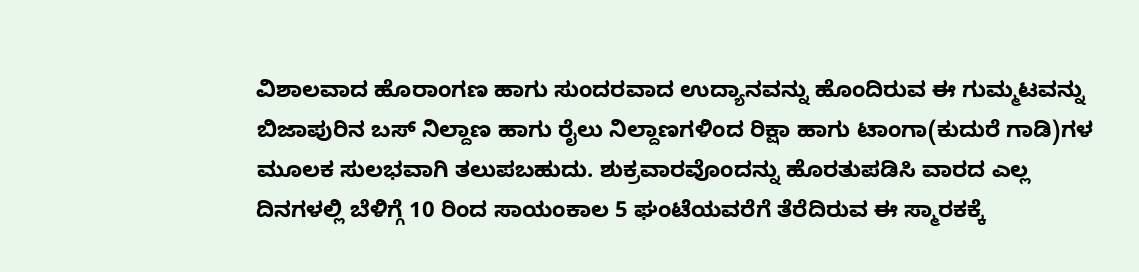ವಿಶಾಲವಾದ ಹೊರಾಂಗಣ ಹಾಗು ಸುಂದರವಾದ ಉದ್ಯಾನವನ್ನು ಹೊಂದಿರುವ ಈ ಗುಮ್ಮಟವನ್ನು ಬಿಜಾಪುರಿನ ಬಸ್ ನಿಲ್ದಾಣ ಹಾಗು ರೈಲು ನಿಲ್ದಾಣಗಳಿಂದ ರಿಕ್ಷಾ ಹಾಗು ಟಾಂಗಾ(ಕುದುರೆ ಗಾಡಿ)ಗಳ ಮೂಲಕ ಸುಲಭವಾಗಿ ತಲುಪಬಹುದು. ಶುಕ್ರವಾರವೊಂದನ್ನು ಹೊರತುಪಡಿಸಿ ವಾರದ ಎಲ್ಲ ದಿನಗಳಲ್ಲಿ ಬೆಳಿಗ್ಗೆ 10 ರಿಂದ ಸಾಯಂಕಾಲ 5 ಘಂಟೆಯವರೆಗೆ ತೆರೆದಿರುವ ಈ ಸ್ಮಾರಕಕ್ಕೆ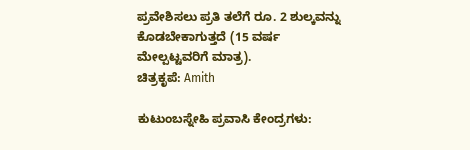ಪ್ರವೇಶಿಸಲು ಪ್ರತಿ ತಲೆಗೆ ರೂ. 2 ಶುಲ್ಕವನ್ನು ಕೊಡಬೇಕಾಗುತ್ತದೆ (15 ವರ್ಷ ಮೇಲ್ಪಟ್ಟವರಿಗೆ ಮಾತ್ರ).
ಚಿತ್ರಕೃಪೆ: Amith

ಕುಟುಂಬಸ್ನೇಹಿ ಪ್ರವಾಸಿ ಕೇಂದ್ರಗಳು: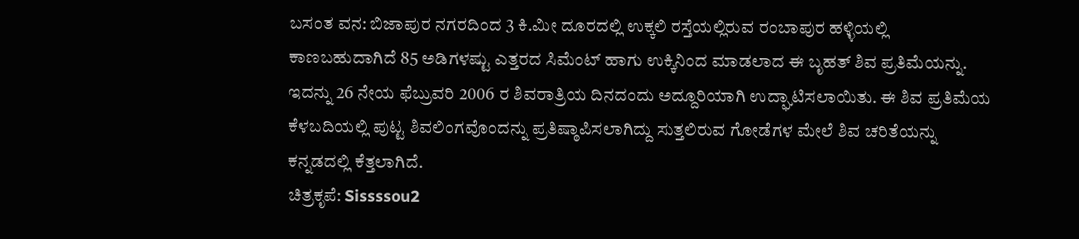ಬಸಂತ ವನ: ಬಿಜಾಪುರ ನಗರದಿಂದ 3 ಕಿ.ಮೀ ದೂರದಲ್ಲಿ ಉಕ್ಕಲಿ ರಸ್ತೆಯಲ್ಲಿರುವ ರಂಬಾಪುರ ಹಳ್ಳಿಯಲ್ಲಿ ಕಾಣಬಹುದಾಗಿದೆ 85 ಅಡಿಗಳಷ್ಟು ಎತ್ತರದ ಸಿಮೆಂಟ್ ಹಾಗು ಉಕ್ಕಿನಿಂದ ಮಾಡಲಾದ ಈ ಬೃಹತ್ ಶಿವ ಪ್ರತಿಮೆಯನ್ನು. ಇದನ್ನು 26 ನೇಯ ಫೆಬ್ರುವರಿ 2006 ರ ಶಿವರಾತ್ರಿಯ ದಿನದಂದು ಅದ್ದೂರಿಯಾಗಿ ಉದ್ಘಾಟಿಸಲಾಯಿತು. ಈ ಶಿವ ಪ್ರತಿಮೆಯ ಕೆಳಬದಿಯಲ್ಲಿ ಪುಟ್ಟ ಶಿವಲಿಂಗವೊಂದನ್ನು ಪ್ರತಿಷ್ಠಾಪಿಸಲಾಗಿದ್ದು ಸುತ್ತಲಿರುವ ಗೋಡೆಗಳ ಮೇಲೆ ಶಿವ ಚರಿತೆಯನ್ನು ಕನ್ನಡದಲ್ಲಿ ಕೆತ್ತಲಾಗಿದೆ.
ಚಿತ್ರಕೃಪೆ: Sissssou2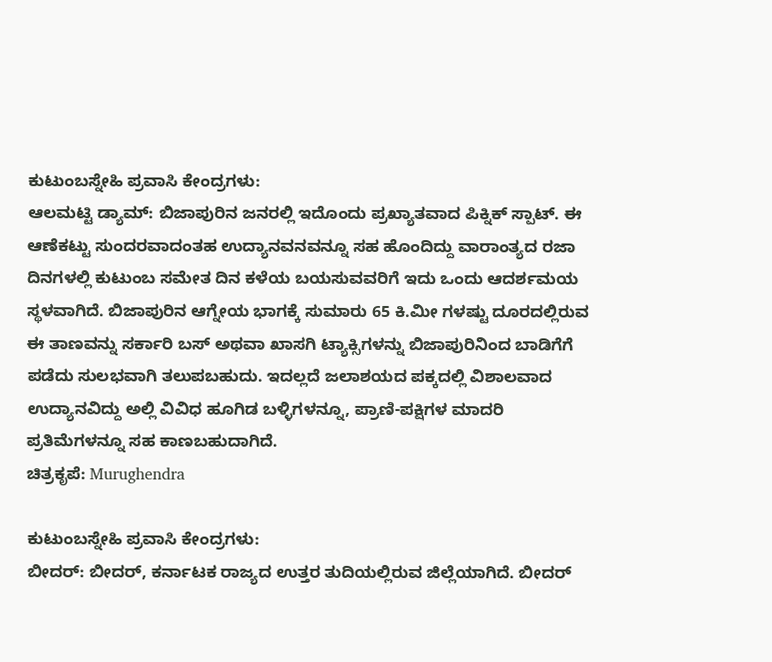ಕುಟುಂಬಸ್ನೇಹಿ ಪ್ರವಾಸಿ ಕೇಂದ್ರಗಳು:
ಆಲಮಟ್ಟಿ ಡ್ಯಾಮ್: ಬಿಜಾಪುರಿನ ಜನರಲ್ಲಿ ಇದೊಂದು ಪ್ರಖ್ಯಾತವಾದ ಪಿಕ್ನಿಕ್ ಸ್ಪಾಟ್. ಈ ಆಣೆಕಟ್ಟು ಸುಂದರವಾದಂತಹ ಉದ್ಯಾನವನವನ್ನೂ ಸಹ ಹೊಂದಿದ್ದು ವಾರಾಂತ್ಯದ ರಜಾ ದಿನಗಳಲ್ಲಿ ಕುಟುಂಬ ಸಮೇತ ದಿನ ಕಳೆಯ ಬಯಸುವವರಿಗೆ ಇದು ಒಂದು ಆದರ್ಶಮಯ ಸ್ಥಳವಾಗಿದೆ. ಬಿಜಾಪುರಿನ ಆಗ್ನೇಯ ಭಾಗಕ್ಕೆ ಸುಮಾರು 65 ಕಿ.ಮೀ ಗಳಷ್ಟು ದೂರದಲ್ಲಿರುವ ಈ ತಾಣವನ್ನು ಸರ್ಕಾರಿ ಬಸ್ ಅಥವಾ ಖಾಸಗಿ ಟ್ಯಾಕ್ಸಿಗಳನ್ನು ಬಿಜಾಪುರಿನಿಂದ ಬಾಡಿಗೆಗೆ ಪಡೆದು ಸುಲಭವಾಗಿ ತಲುಪಬಹುದು. ಇದಲ್ಲದೆ ಜಲಾಶಯದ ಪಕ್ಕದಲ್ಲಿ ವಿಶಾಲವಾದ ಉದ್ಯಾನವಿದ್ದು ಅಲ್ಲಿ ವಿವಿಧ ಹೂಗಿಡ ಬಳ್ಳಿಗಳನ್ನೂ, ಪ್ರಾಣಿ-ಪಕ್ಷಿಗಳ ಮಾದರಿ ಪ್ರತಿಮೆಗಳನ್ನೂ ಸಹ ಕಾಣಬಹುದಾಗಿದೆ.
ಚಿತ್ರಕೃಪೆ: Murughendra

ಕುಟುಂಬಸ್ನೇಹಿ ಪ್ರವಾಸಿ ಕೇಂದ್ರಗಳು:
ಬೀದರ್: ಬೀದರ್, ಕರ್ನಾಟಕ ರಾಜ್ಯದ ಉತ್ತರ ತುದಿಯಲ್ಲಿರುವ ಜಿಲ್ಲೆಯಾಗಿದೆ. ಬೀದರ್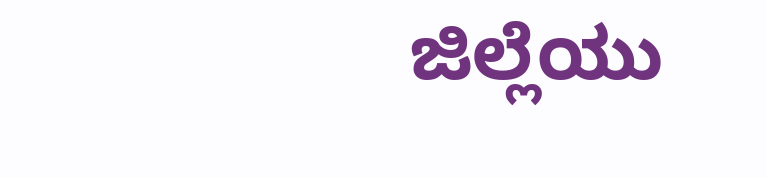ಜಿಲ್ಲೆಯು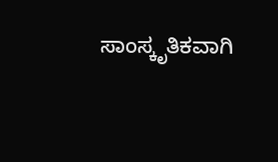ಸಾಂಸ್ಕೃತಿಕವಾಗಿ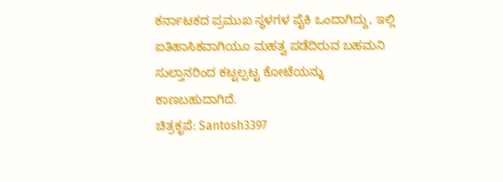ಕರ್ನಾಟಕದ ಪ್ರಮುಖ ಸ್ಥಳಗಳ ಪೈಕಿ ಒಂದಾಗಿದ್ದು, ಇಲ್ಲಿ ಐತಿಹಾಸಿಕವಾಗಿಯೂ ಮಹತ್ವ ಪಡೆದಿರುವ ಬಹಮನಿ ಸುಲ್ತಾನರಿಂದ ಕಟ್ಟಲ್ಪಟ್ಟ ಕೋಟೆಯನ್ನು ಕಾಣಬಹುದಾಗಿದೆ.
ಚಿತ್ರಕೃಪೆ: Santosh3397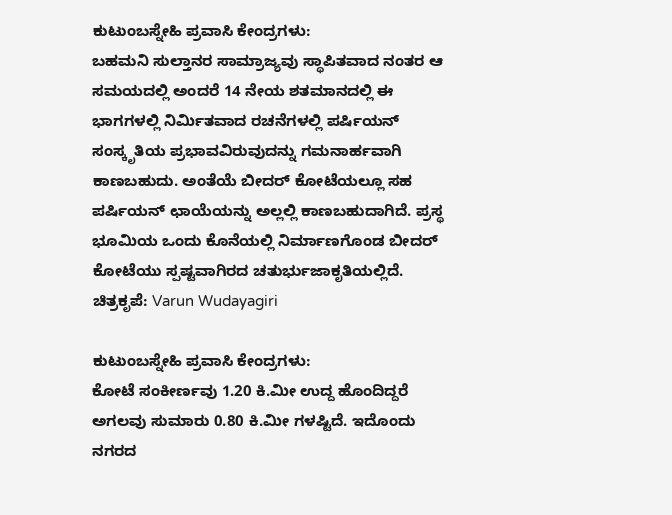ಕುಟುಂಬಸ್ನೇಹಿ ಪ್ರವಾಸಿ ಕೇಂದ್ರಗಳು:
ಬಹಮನಿ ಸುಲ್ತಾನರ ಸಾಮ್ರಾಜ್ಯವು ಸ್ಥಾಪಿತವಾದ ನಂತರ ಆ ಸಮಯದಲ್ಲಿ ಅಂದರೆ 14 ನೇಯ ಶತಮಾನದಲ್ಲಿ ಈ ಭಾಗಗಳಲ್ಲಿ ನಿರ್ಮಿತವಾದ ರಚನೆಗಳಲ್ಲಿ ಪರ್ಷಿಯನ್ ಸಂಸ್ಕೃತಿಯ ಪ್ರಭಾವವಿರುವುದನ್ನು ಗಮನಾರ್ಹವಾಗಿ ಕಾಣಬಹುದು. ಅಂತೆಯೆ ಬೀದರ್ ಕೋಟೆಯಲ್ಲೂ ಸಹ ಪರ್ಷಿಯನ್ ಛಾಯೆಯನ್ನು ಅಲ್ಲಲ್ಲಿ ಕಾಣಬಹುದಾಗಿದೆ. ಪ್ರಸ್ಥ ಭೂಮಿಯ ಒಂದು ಕೊನೆಯಲ್ಲಿ ನಿರ್ಮಾಣಗೊಂಡ ಬೀದರ್ ಕೋಟೆಯು ಸ್ಪಷ್ಟವಾಗಿರದ ಚತುರ್ಭುಜಾಕೃತಿಯಲ್ಲಿದೆ.
ಚಿತ್ರಕೃಪೆ: Varun Wudayagiri

ಕುಟುಂಬಸ್ನೇಹಿ ಪ್ರವಾಸಿ ಕೇಂದ್ರಗಳು:
ಕೋಟೆ ಸಂಕೀರ್ಣವು 1.20 ಕಿ.ಮೀ ಉದ್ದ ಹೊಂದಿದ್ದರೆ ಅಗಲವು ಸುಮಾರು 0.80 ಕಿ.ಮೀ ಗಳಷ್ಟಿದೆ. ಇದೊಂದು ನಗರದ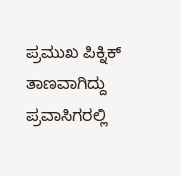ಪ್ರಮುಖ ಪಿಕ್ನಿಕ್ ತಾಣವಾಗಿದ್ದು ಪ್ರವಾಸಿಗರಲ್ಲಿ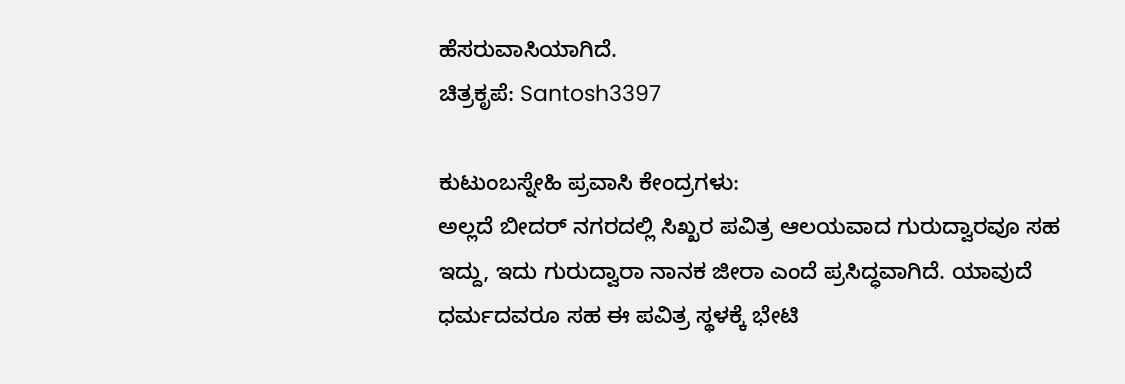ಹೆಸರುವಾಸಿಯಾಗಿದೆ.
ಚಿತ್ರಕೃಪೆ: Santosh3397

ಕುಟುಂಬಸ್ನೇಹಿ ಪ್ರವಾಸಿ ಕೇಂದ್ರಗಳು:
ಅಲ್ಲದೆ ಬೀದರ್ ನಗರದಲ್ಲಿ ಸಿಖ್ಖರ ಪವಿತ್ರ ಆಲಯವಾದ ಗುರುದ್ವಾರವೂ ಸಹ ಇದ್ದು, ಇದು ಗುರುದ್ವಾರಾ ನಾನಕ ಜೀರಾ ಎಂದೆ ಪ್ರಸಿದ್ಧವಾಗಿದೆ. ಯಾವುದೆ ಧರ್ಮದವರೂ ಸಹ ಈ ಪವಿತ್ರ ಸ್ಥಳಕ್ಕೆ ಭೇಟಿ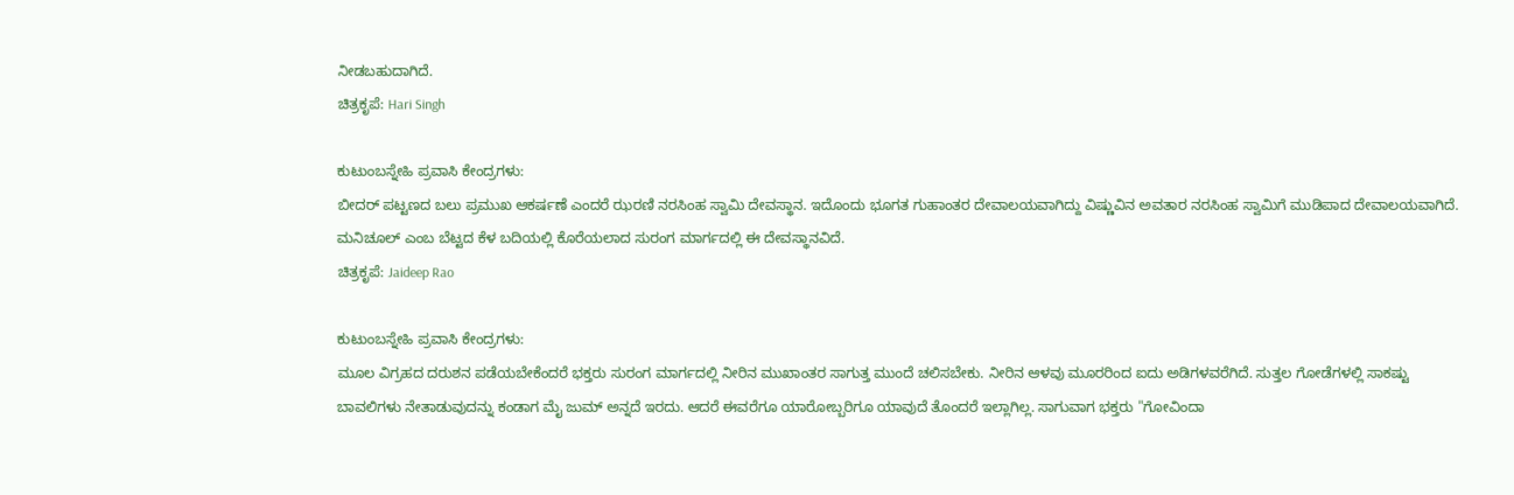ನೀಡಬಹುದಾಗಿದೆ.
ಚಿತ್ರಕೃಪೆ: Hari Singh

ಕುಟುಂಬಸ್ನೇಹಿ ಪ್ರವಾಸಿ ಕೇಂದ್ರಗಳು:
ಬೀದರ್ ಪಟ್ಟಣದ ಬಲು ಪ್ರಮುಖ ಆಕರ್ಷಣೆ ಎಂದರೆ ಝರಣಿ ನರಸಿಂಹ ಸ್ವಾಮಿ ದೇವಸ್ಥಾನ. ಇದೊಂದು ಭೂಗತ ಗುಹಾಂತರ ದೇವಾಲಯವಾಗಿದ್ದು ವಿಷ್ಣುವಿನ ಅವತಾರ ನರಸಿಂಹ ಸ್ವಾಮಿಗೆ ಮುಡಿಪಾದ ದೇವಾಲಯವಾಗಿದೆ. ಮನಿಚೂಲ್ ಎಂಬ ಬೆಟ್ಟದ ಕೆಳ ಬದಿಯಲ್ಲಿ ಕೊರೆಯಲಾದ ಸುರಂಗ ಮಾರ್ಗದಲ್ಲಿ ಈ ದೇವಸ್ಥಾನವಿದೆ.
ಚಿತ್ರಕೃಪೆ: Jaideep Rao

ಕುಟುಂಬಸ್ನೇಹಿ ಪ್ರವಾಸಿ ಕೇಂದ್ರಗಳು:
ಮೂಲ ವಿಗ್ರಹದ ದರುಶನ ಪಡೆಯಬೇಕೆಂದರೆ ಭಕ್ತರು ಸುರಂಗ ಮಾರ್ಗದಲ್ಲಿ ನೀರಿನ ಮುಖಾಂತರ ಸಾಗುತ್ತ ಮುಂದೆ ಚಲಿಸಬೇಕು. ನೀರಿನ ಆಳವು ಮೂರರಿಂದ ಐದು ಅಡಿಗಳವರೆಗಿದೆ. ಸುತ್ತಲ ಗೋಡೆಗಳಲ್ಲಿ ಸಾಕಷ್ಟು ಬಾವಲಿಗಳು ನೇತಾಡುವುದನ್ನು ಕಂಡಾಗ ಮೈ ಜುಮ್ ಅನ್ನದೆ ಇರದು. ಆದರೆ ಈವರೆಗೂ ಯಾರೋಬ್ಬರಿಗೂ ಯಾವುದೆ ತೊಂದರೆ ಇಲ್ಲಾಗಿಲ್ಲ. ಸಾಗುವಾಗ ಭಕ್ತರು "ಗೋವಿಂದಾ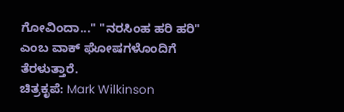ಗೋವಿಂದಾ..." "ನರಸಿಂಹ ಹರಿ ಹರಿ" ಎಂಬ ವಾಕ್ ಘೋಷಗಳೊಂದಿಗೆ ತೆರಳುತ್ತಾರೆ.
ಚಿತ್ರಕೃಪೆ: Mark Wilkinson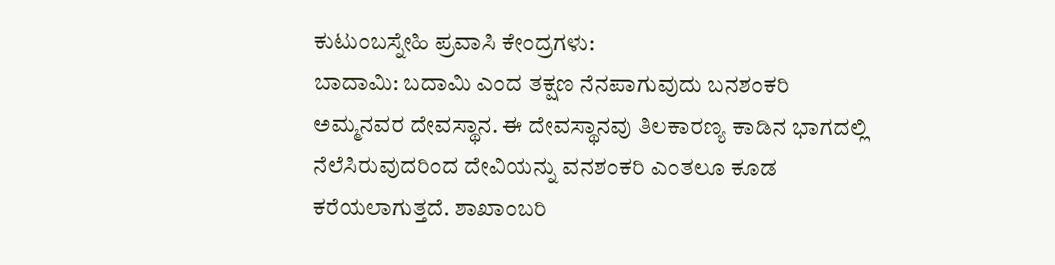ಕುಟುಂಬಸ್ನೇಹಿ ಪ್ರವಾಸಿ ಕೇಂದ್ರಗಳು:
ಬಾದಾಮಿ: ಬದಾಮಿ ಎಂದ ತಕ್ಷಣ ನೆನಪಾಗುವುದು ಬನಶಂಕರಿ ಅಮ್ಮನವರ ದೇವಸ್ಥಾನ. ಈ ದೇವಸ್ಥಾನವು ತಿಲಕಾರಣ್ಯ ಕಾಡಿನ ಭಾಗದಲ್ಲಿ ನೆಲೆಸಿರುವುದರಿಂದ ದೇವಿಯನ್ನು ವನಶಂಕರಿ ಎಂತಲೂ ಕೂಡ ಕರೆಯಲಾಗುತ್ತದೆ. ಶಾಖಾಂಬರಿ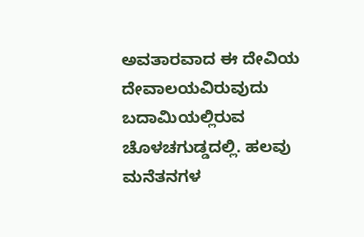ಅವತಾರವಾದ ಈ ದೇವಿಯ ದೇವಾಲಯವಿರುವುದು ಬದಾಮಿಯಲ್ಲಿರುವ ಚೊಳಚಗುಡ್ಡದಲ್ಲಿ. ಹಲವು ಮನೆತನಗಳ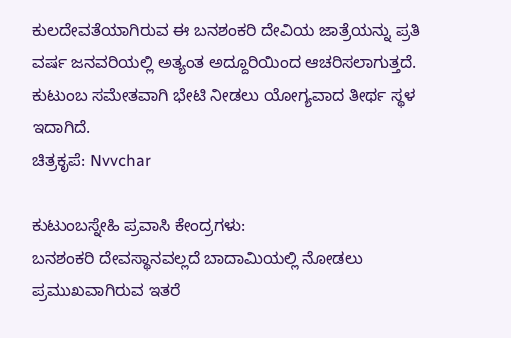ಕುಲದೇವತೆಯಾಗಿರುವ ಈ ಬನಶಂಕರಿ ದೇವಿಯ ಜಾತ್ರೆಯನ್ನು ಪ್ರತಿ ವರ್ಷ ಜನವರಿಯಲ್ಲಿ ಅತ್ಯಂತ ಅದ್ದೂರಿಯಿಂದ ಆಚರಿಸಲಾಗುತ್ತದೆ. ಕುಟುಂಬ ಸಮೇತವಾಗಿ ಭೇಟಿ ನೀಡಲು ಯೋಗ್ಯವಾದ ತೀರ್ಥ ಸ್ಥಳ ಇದಾಗಿದೆ.
ಚಿತ್ರಕೃಪೆ: Nvvchar

ಕುಟುಂಬಸ್ನೇಹಿ ಪ್ರವಾಸಿ ಕೇಂದ್ರಗಳು:
ಬನಶಂಕರಿ ದೇವಸ್ಥಾನವಲ್ಲದೆ ಬಾದಾಮಿಯಲ್ಲಿ ನೋಡಲು ಪ್ರಮುಖವಾಗಿರುವ ಇತರೆ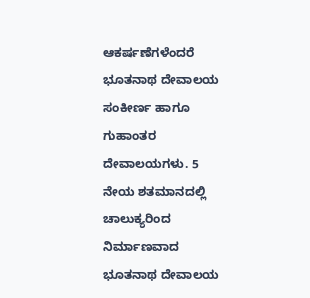ಆಕರ್ಷಣೆಗಳೆಂದರೆ ಭೂತನಾಥ ದೇವಾಲಯ ಸಂಕೀರ್ಣ ಹಾಗೂ ಗುಹಾಂತರ ದೇವಾಲಯಗಳು. 5 ನೇಯ ಶತಮಾನದಲ್ಲಿ ಚಾಲುಕ್ಯರಿಂದ ನಿರ್ಮಾಣವಾದ ಭೂತನಾಥ ದೇವಾಲಯ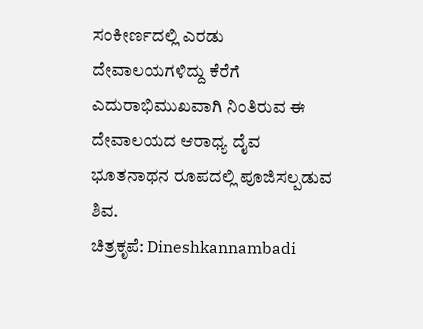ಸಂಕೀರ್ಣದಲ್ಲಿ ಎರಡು ದೇವಾಲಯಗಳಿದ್ದು ಕೆರೆಗೆ ಎದುರಾಭಿಮುಖವಾಗಿ ನಿಂತಿರುವ ಈ ದೇವಾಲಯದ ಆರಾಧ್ಯ ದೈವ ಭೂತನಾಥನ ರೂಪದಲ್ಲಿ ಪೂಜಿಸಲ್ಪಡುವ ಶಿವ.
ಚಿತ್ರಕೃಪೆ: Dineshkannambadi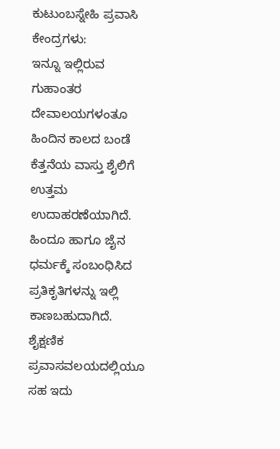ಕುಟುಂಬಸ್ನೇಹಿ ಪ್ರವಾಸಿ ಕೇಂದ್ರಗಳು:
ಇನ್ನೂ ಇಲ್ಲಿರುವ ಗುಹಾಂತರ ದೇವಾಲಯಗಳಂತೂ ಹಿಂದಿನ ಕಾಲದ ಬಂಡೆ ಕೆತ್ತನೆಯ ವಾಸ್ತು ಶೈಲಿಗೆ ಉತ್ತಮ ಉದಾಹರಣೆಯಾಗಿದೆ. ಹಿಂದೂ ಹಾಗೂ ಜೈನ ಧರ್ಮಕ್ಕೆ ಸಂಬಂಧಿಸಿದ ಪ್ರತಿಕೃತಿಗಳನ್ನು ಇಲ್ಲಿ ಕಾಣಬಹುದಾಗಿದೆ. ಶೈಕ್ಷಣಿಕ ಪ್ರವಾಸವಲಯದಲ್ಲಿಯೂ ಸಹ ಇದು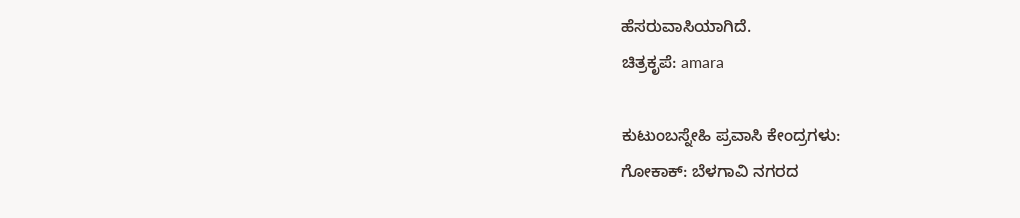ಹೆಸರುವಾಸಿಯಾಗಿದೆ.
ಚಿತ್ರಕೃಪೆ: amara

ಕುಟುಂಬಸ್ನೇಹಿ ಪ್ರವಾಸಿ ಕೇಂದ್ರಗಳು:
ಗೋಕಾಕ್: ಬೆಳಗಾವಿ ನಗರದ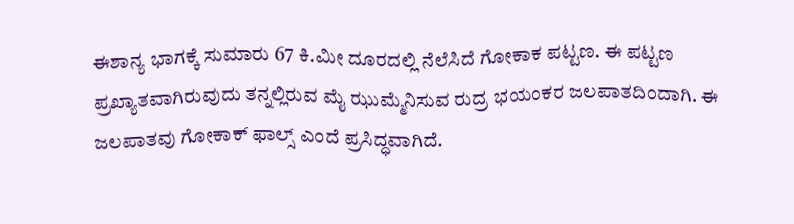ಈಶಾನ್ಯ ಭಾಗಕ್ಕೆ ಸುಮಾರು 67 ಕಿ.ಮೀ ದೂರದಲ್ಲಿ ನೆಲೆಸಿದೆ ಗೋಕಾಕ ಪಟ್ಟಣ. ಈ ಪಟ್ಟಣ ಪ್ರಖ್ಯಾತವಾಗಿರುವುದು ತನ್ನಲ್ಲಿರುವ ಮೈ ಝುಮ್ಮೆನಿಸುವ ರುದ್ರ ಭಯಂಕರ ಜಲಪಾತದಿಂದಾಗಿ. ಈ ಜಲಪಾತವು ಗೋಕಾಕ್ ಫಾಲ್ಸ್ ಎಂದೆ ಪ್ರಸಿದ್ಧವಾಗಿದೆ.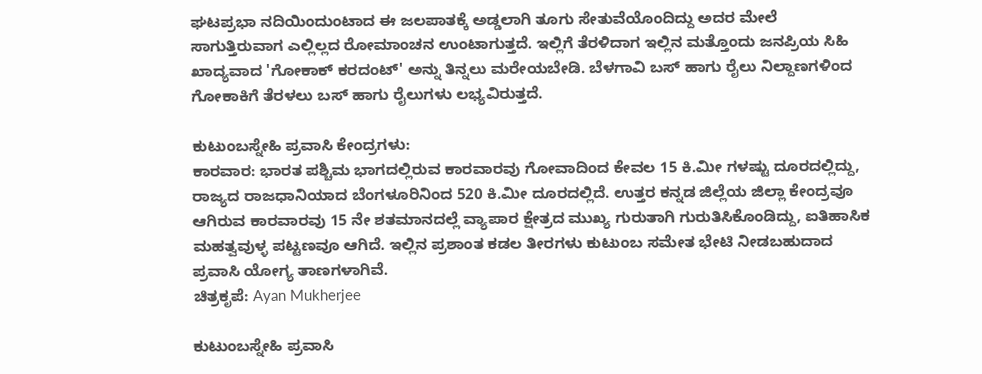ಘಟಪ್ರಭಾ ನದಿಯಿಂದುಂಟಾದ ಈ ಜಲಪಾತಕ್ಕೆ ಅಡ್ಡಲಾಗಿ ತೂಗು ಸೇತುವೆಯೊಂದಿದ್ದು ಅದರ ಮೇಲೆ ಸಾಗುತ್ತಿರುವಾಗ ಎಲ್ಲಿಲ್ಲದ ರೋಮಾಂಚನ ಉಂಟಾಗುತ್ತದೆ. ಇಲ್ಲಿಗೆ ತೆರಳಿದಾಗ ಇಲ್ಲಿನ ಮತ್ತೊಂದು ಜನಪ್ರಿಯ ಸಿಹಿ ಖಾದ್ಯವಾದ 'ಗೋಕಾಕ್ ಕರದಂಟ್' ಅನ್ನು ತಿನ್ನಲು ಮರೇಯಬೇಡಿ. ಬೆಳಗಾವಿ ಬಸ್ ಹಾಗು ರೈಲು ನಿಲ್ದಾಣಗಳಿಂದ ಗೋಕಾಕಿಗೆ ತೆರಳಲು ಬಸ್ ಹಾಗು ರೈಲುಗಳು ಲಭ್ಯವಿರುತ್ತದೆ.

ಕುಟುಂಬಸ್ನೇಹಿ ಪ್ರವಾಸಿ ಕೇಂದ್ರಗಳು:
ಕಾರವಾರ: ಭಾರತ ಪಶ್ಚಿಮ ಭಾಗದಲ್ಲಿರುವ ಕಾರವಾರವು ಗೋವಾದಿಂದ ಕೇವಲ 15 ಕಿ.ಮೀ ಗಳಷ್ಟು ದೂರದಲ್ಲಿದ್ದು, ರಾಜ್ಯದ ರಾಜಧಾನಿಯಾದ ಬೆಂಗಳೂರಿನಿಂದ 520 ಕಿ.ಮೀ ದೂರದಲ್ಲಿದೆ. ಉತ್ತರ ಕನ್ನಡ ಜಿಲ್ಲೆಯ ಜಿಲ್ಲಾ ಕೇಂದ್ರವೂ ಆಗಿರುವ ಕಾರವಾರವು 15 ನೇ ಶತಮಾನದಲ್ಲೆ ವ್ಯಾಪಾರ ಕ್ಷೇತ್ರದ ಮುಖ್ಯ ಗುರುತಾಗಿ ಗುರುತಿಸಿಕೊಂಡಿದ್ದು, ಐತಿಹಾಸಿಕ ಮಹತ್ವವುಳ್ಳ ಪಟ್ಟಣವೂ ಆಗಿದೆ. ಇಲ್ಲಿನ ಪ್ರಶಾಂತ ಕಡಲ ತೀರಗಳು ಕುಟುಂಬ ಸಮೇತ ಭೇಟಿ ನೀಡಬಹುದಾದ ಪ್ರವಾಸಿ ಯೋಗ್ಯ ತಾಣಗಳಾಗಿವೆ.
ಚಿತ್ರಕೃಪೆ: Ayan Mukherjee

ಕುಟುಂಬಸ್ನೇಹಿ ಪ್ರವಾಸಿ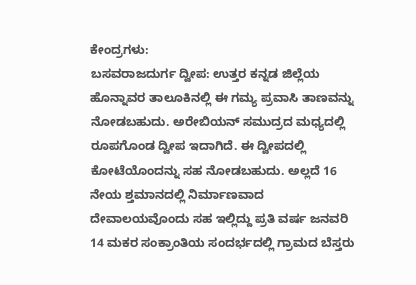ಕೇಂದ್ರಗಳು:
ಬಸವರಾಜದುರ್ಗ ದ್ವೀಪ: ಉತ್ತರ ಕನ್ನಡ ಜಿಲ್ಲೆಯ ಹೊನ್ನಾವರ ತಾಲೂಕಿನಲ್ಲಿ ಈ ಗಮ್ಯ ಪ್ರವಾಸಿ ತಾಣವನ್ನು ನೋಡಬಹುದು. ಅರೇಬಿಯನ್ ಸಮುದ್ರದ ಮಧ್ಯದಲ್ಲಿ ರೂಪಗೊಂಡ ದ್ವೀಪ ಇದಾಗಿದೆ. ಈ ದ್ವೀಪದಲ್ಲಿ ಕೋಟೆಯೊಂದನ್ನು ಸಹ ನೋಡಬಹುದು. ಅಲ್ಲದೆ 16 ನೇಯ ಶ್ತಮಾನದಲ್ಲಿ ನಿರ್ಮಾಣವಾದ ದೇವಾಲಯವೊಂದು ಸಹ ಇಲ್ಲಿದ್ದು ಪ್ರತಿ ವರ್ಷ ಜನವರಿ 14 ಮಕರ ಸಂಕ್ರಾಂತಿಯ ಸಂದರ್ಭದಲ್ಲಿ ಗ್ರಾಮದ ಬೆಸ್ತರು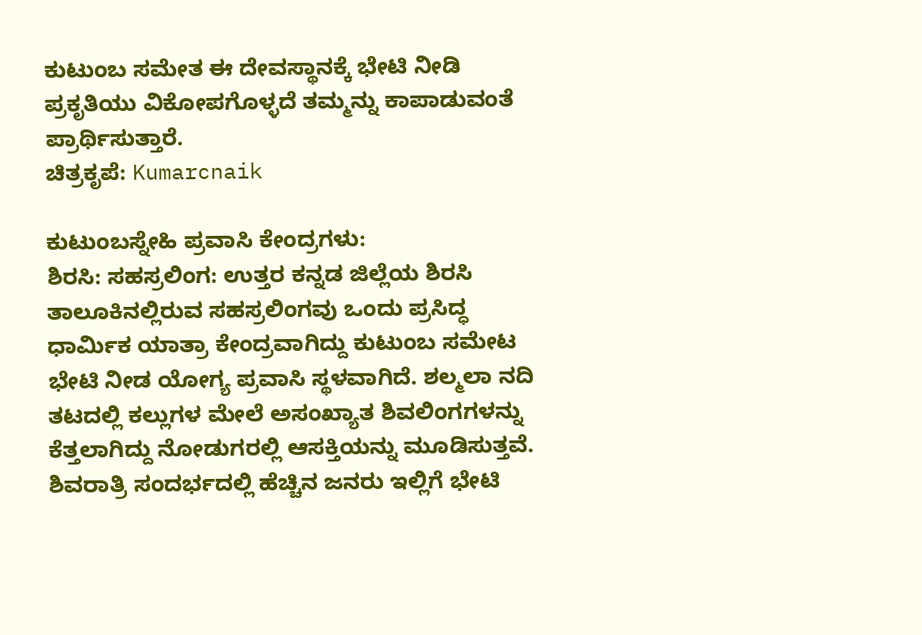ಕುಟುಂಬ ಸಮೇತ ಈ ದೇವಸ್ಥಾನಕ್ಕೆ ಭೇಟಿ ನೀಡಿ ಪ್ರಕೃತಿಯು ವಿಕೋಪಗೊಳ್ಳದೆ ತಮ್ಮನ್ನು ಕಾಪಾಡುವಂತೆ ಪ್ರಾರ್ಥಿಸುತ್ತಾರೆ.
ಚಿತ್ರಕೃಪೆ: Kumarcnaik

ಕುಟುಂಬಸ್ನೇಹಿ ಪ್ರವಾಸಿ ಕೇಂದ್ರಗಳು:
ಶಿರಸಿ: ಸಹಸ್ರಲಿಂಗ: ಉತ್ತರ ಕನ್ನಡ ಜಿಲ್ಲೆಯ ಶಿರಸಿ ತಾಲೂಕಿನಲ್ಲಿರುವ ಸಹಸ್ರಲಿಂಗವು ಒಂದು ಪ್ರಸಿದ್ಧ ಧಾರ್ಮಿಕ ಯಾತ್ರಾ ಕೇಂದ್ರವಾಗಿದ್ದು ಕುಟುಂಬ ಸಮೇಟ ಭೇಟಿ ನೀಡ ಯೋಗ್ಯ ಪ್ರವಾಸಿ ಸ್ಥಳವಾಗಿದೆ. ಶಲ್ಮಲಾ ನದಿ ತಟದಲ್ಲಿ ಕಲ್ಲುಗಳ ಮೇಲೆ ಅಸಂಖ್ಯಾತ ಶಿವಲಿಂಗಗಳನ್ನು ಕೆತ್ತಲಾಗಿದ್ದು ನೋಡುಗರಲ್ಲಿ ಆಸಕ್ತಿಯನ್ನು ಮೂಡಿಸುತ್ತವೆ. ಶಿವರಾತ್ರಿ ಸಂದರ್ಭದಲ್ಲಿ ಹೆಚ್ಚಿನ ಜನರು ಇಲ್ಲಿಗೆ ಭೇಟಿ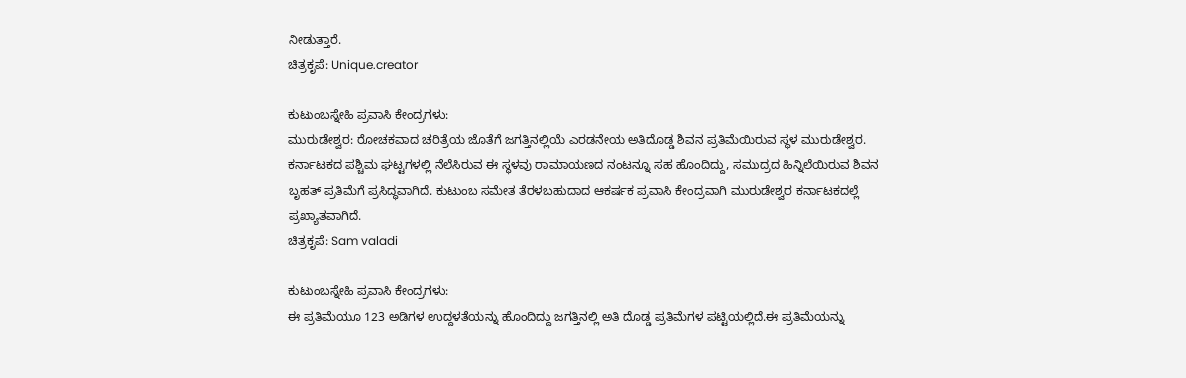ನೀಡುತ್ತಾರೆ.
ಚಿತ್ರಕೃಪೆ: Unique.creator

ಕುಟುಂಬಸ್ನೇಹಿ ಪ್ರವಾಸಿ ಕೇಂದ್ರಗಳು:
ಮುರುಡೇಶ್ವರ: ರೋಚಕವಾದ ಚರಿತ್ರೆಯ ಜೊತೆಗೆ ಜಗತ್ತಿನಲ್ಲಿಯೆ ಎರಡನೇಯ ಅತಿದೊಡ್ಡ ಶಿವನ ಪ್ರತಿಮೆಯಿರುವ ಸ್ಥಳ ಮುರುಡೇಶ್ವರ. ಕರ್ನಾಟಕದ ಪಶ್ಚಿಮ ಘಟ್ಟಗಳಲ್ಲಿ ನೆಲೆಸಿರುವ ಈ ಸ್ಥಳವು ರಾಮಾಯಣದ ನಂಟನ್ನೂ ಸಹ ಹೊಂದಿದ್ದು, ಸಮುದ್ರದ ಹಿನ್ನಿಲೆಯಿರುವ ಶಿವನ ಬೃಹತ್ ಪ್ರತಿಮೆಗೆ ಪ್ರಸಿದ್ಧವಾಗಿದೆ. ಕುಟುಂಬ ಸಮೇತ ತೆರಳಬಹುದಾದ ಆಕರ್ಷಕ ಪ್ರವಾಸಿ ಕೇಂದ್ರವಾಗಿ ಮುರುಡೇಶ್ವರ ಕರ್ನಾಟಕದಲ್ಲೆ ಪ್ರಖ್ಯಾತವಾಗಿದೆ.
ಚಿತ್ರಕೃಪೆ: Sam valadi

ಕುಟುಂಬಸ್ನೇಹಿ ಪ್ರವಾಸಿ ಕೇಂದ್ರಗಳು:
ಈ ಪ್ರತಿಮೆಯೂ 123 ಅಡಿಗಳ ಉದ್ದಳತೆಯನ್ನು ಹೊಂದಿದ್ದು ಜಗತ್ತಿನಲ್ಲಿ ಅತಿ ದೊಡ್ಡ ಪ್ರತಿಮೆಗಳ ಪಟ್ಟಿಯಲ್ಲಿದೆ.ಈ ಪ್ರತಿಮೆಯನ್ನು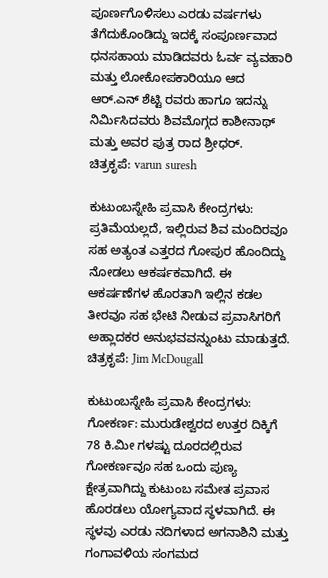ಪೂರ್ಣಗೊಳಿಸಲು ಎರಡು ವರ್ಷಗಳು ತೆಗೆದುಕೊಂಡಿದ್ದು ಇದಕ್ಕೆ ಸಂಪೂರ್ಣವಾದ ಧನಸಹಾಯ ಮಾಡಿದವರು ಓರ್ವ ವ್ಯವಹಾರಿ ಮತ್ತು ಲೋಕೋಪಕಾರಿಯೂ ಆದ ಆರ್.ಎನ್ ಶೆಟ್ಟಿ ರವರು ಹಾಗೂ ಇದನ್ನು ನಿರ್ಮಿಸಿದವರು ಶಿವಮೊಗ್ಗದ ಕಾಶೀನಾಥ್ ಮತ್ತು ಅವರ ಪುತ್ರ ರಾದ ಶ್ರೀಧರ್.
ಚಿತ್ರಕೃಪೆ: varun suresh

ಕುಟುಂಬಸ್ನೇಹಿ ಪ್ರವಾಸಿ ಕೇಂದ್ರಗಳು:
ಪ್ರತಿಮೆಯಲ್ಲದೆ, ಇಲ್ಲಿರುವ ಶಿವ ಮಂದಿರವೂ ಸಹ ಅತ್ಯಂತ ಎತ್ತರದ ಗೋಪುರ ಹೊಂದಿದ್ದು ನೋಡಲು ಆಕರ್ಷಕವಾಗಿದೆ. ಈ ಆಕರ್ಷಣೆಗಳ ಹೊರತಾಗಿ ಇಲ್ಲಿನ ಕಡಲ ತೀರವೂ ಸಹ ಭೇಟಿ ನೀಡುವ ಪ್ರವಾಸಿಗರಿಗೆ ಅಹ್ಲಾದಕರ ಅನುಭವವನ್ನುಂಟು ಮಾಡುತ್ತದೆ.
ಚಿತ್ರಕೃಪೆ: Jim McDougall

ಕುಟುಂಬಸ್ನೇಹಿ ಪ್ರವಾಸಿ ಕೇಂದ್ರಗಳು:
ಗೋಕರ್ಣ: ಮುರುಡೇಶ್ವರದ ಉತ್ತರ ದಿಕ್ಕಿಗೆ 78 ಕಿ.ಮೀ ಗಳಷ್ಟು ದೂರದಲ್ಲಿರುವ ಗೋಕರ್ಣವೂ ಸಹ ಒಂದು ಪುಣ್ಯ ಕ್ಷೇತ್ರವಾಗಿದ್ದು ಕುಟುಂಬ ಸಮೇತ ಪ್ರವಾಸ ಹೊರಡಲು ಯೋಗ್ಯವಾದ ಸ್ಥಳವಾಗಿದೆ. ಈ ಸ್ಥಳವು ಎರಡು ನದಿಗಳಾದ ಅಗನಾಶಿನಿ ಮತ್ತು ಗಂಗಾವಳಿಯ ಸಂಗಮದ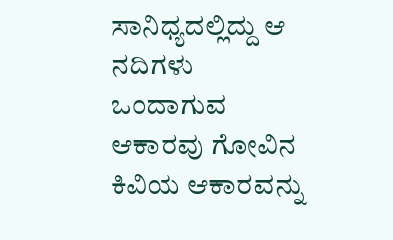ಸಾನಿಧ್ಯದಲ್ಲಿದ್ದು ಆ ನದಿಗಳು ಒಂದಾಗುವ ಆಕಾರವು ಗೋವಿನ ಕಿವಿಯ ಆಕಾರವನ್ನು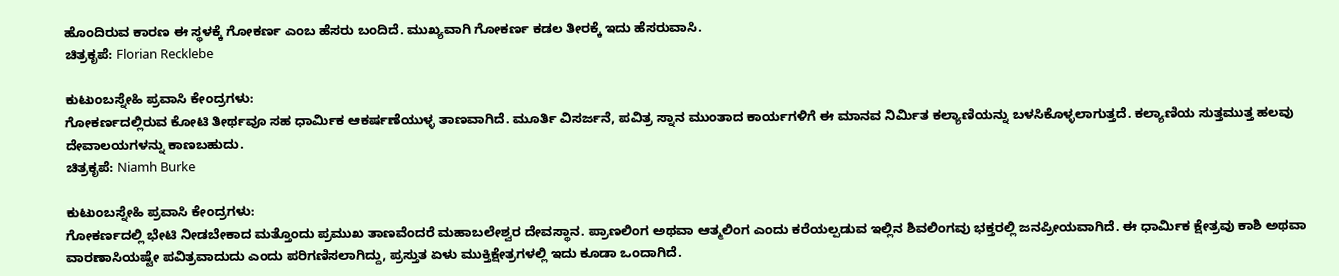ಹೊಂದಿರುವ ಕಾರಣ ಈ ಸ್ಥಳಕ್ಕೆ ಗೋಕರ್ಣ ಎಂಬ ಹೆಸರು ಬಂದಿದೆ. ಮುಖ್ಯವಾಗಿ ಗೋಕರ್ಣ ಕಡಲ ತೀರಕ್ಕೆ ಇದು ಹೆಸರುವಾಸಿ.
ಚಿತ್ರಕೃಪೆ: Florian Recklebe

ಕುಟುಂಬಸ್ನೇಹಿ ಪ್ರವಾಸಿ ಕೇಂದ್ರಗಳು:
ಗೋಕರ್ಣದಲ್ಲಿರುವ ಕೋಟಿ ತೀರ್ಥವೂ ಸಹ ಧಾರ್ಮಿಕ ಆಕರ್ಷಣೆಯುಳ್ಳ ತಾಣವಾಗಿದೆ. ಮೂರ್ತಿ ವಿಸರ್ಜನೆ, ಪವಿತ್ರ ಸ್ನಾನ ಮುಂತಾದ ಕಾರ್ಯಗಳಿಗೆ ಈ ಮಾನವ ನಿರ್ಮಿತ ಕಲ್ಯಾಣಿಯನ್ನು ಬಳಸಿಕೊಳ್ಳಲಾಗುತ್ತದೆ. ಕಲ್ಯಾಣಿಯ ಸುತ್ತಮುತ್ತ ಹಲವು ದೇವಾಲಯಗಳನ್ನು ಕಾಣಬಹುದು.
ಚಿತ್ರಕೃಪೆ: Niamh Burke

ಕುಟುಂಬಸ್ನೇಹಿ ಪ್ರವಾಸಿ ಕೇಂದ್ರಗಳು:
ಗೋಕರ್ಣದಲ್ಲಿ ಭೇಟಿ ನೀಡಬೇಕಾದ ಮತ್ತೊಂದು ಪ್ರಮುಖ ತಾಣವೆಂದರೆ ಮಹಾಬಲೇಶ್ವರ ದೇವಸ್ಥಾನ. ಪ್ರಾಣಲಿಂಗ ಅಥವಾ ಆತ್ಮಲಿಂಗ ಎಂದು ಕರೆಯಲ್ಪಡುವ ಇಲ್ಲಿನ ಶಿವಲಿಂಗವು ಭಕ್ತರಲ್ಲಿ ಜನಪ್ರೀಯವಾಗಿದೆ. ಈ ಧಾರ್ಮಿಕ ಕ್ಷೇತ್ರವು ಕಾಶಿ ಅಥವಾ ವಾರಣಾಸಿಯಷ್ಟೇ ಪವಿತ್ರವಾದುದು ಎಂದು ಪರಿಗಣಿಸಲಾಗಿದ್ದು, ಪ್ರಸ್ತುತ ಏಳು ಮುಕ್ತಿಕ್ಷೇತ್ರಗಳಲ್ಲಿ ಇದು ಕೂಡಾ ಒಂದಾಗಿದೆ.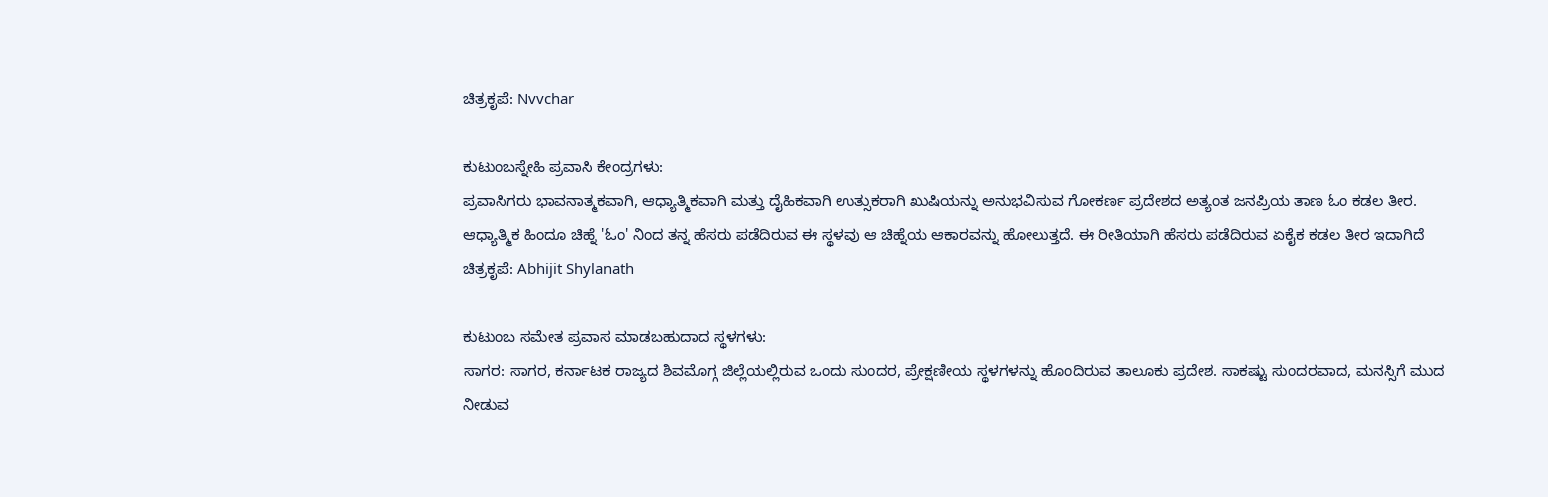ಚಿತ್ರಕೃಪೆ: Nvvchar

ಕುಟುಂಬಸ್ನೇಹಿ ಪ್ರವಾಸಿ ಕೇಂದ್ರಗಳು:
ಪ್ರವಾಸಿಗರು ಭಾವನಾತ್ಮಕವಾಗಿ, ಆಧ್ಯಾತ್ಮಿಕವಾಗಿ ಮತ್ತು ದೈಹಿಕವಾಗಿ ಉತ್ಸುಕರಾಗಿ ಖುಷಿಯನ್ನು ಅನುಭವಿಸುವ ಗೋಕರ್ಣ ಪ್ರದೇಶದ ಅತ್ಯಂತ ಜನಪ್ರಿಯ ತಾಣ ಓಂ ಕಡಲ ತೀರ. ಆಧ್ಯಾತ್ಮಿಕ ಹಿಂದೂ ಚಿಹ್ನೆ 'ಓಂ' ನಿಂದ ತನ್ನ ಹೆಸರು ಪಡೆದಿರುವ ಈ ಸ್ಥಳವು ಆ ಚಿಹ್ನೆಯ ಆಕಾರವನ್ನು ಹೋಲುತ್ತದೆ. ಈ ರೀತಿಯಾಗಿ ಹೆಸರು ಪಡೆದಿರುವ ಏಕೈಕ ಕಡಲ ತೀರ ಇದಾಗಿದೆ
ಚಿತ್ರಕೃಪೆ: Abhijit Shylanath

ಕುಟುಂಬ ಸಮೇತ ಪ್ರವಾಸ ಮಾಡಬಹುದಾದ ಸ್ಥಳಗಳು:
ಸಾಗರ: ಸಾಗರ, ಕರ್ನಾಟಕ ರಾಜ್ಯದ ಶಿವಮೊಗ್ಗ ಜಿಲ್ಲೆಯಲ್ಲಿರುವ ಒಂದು ಸುಂದರ, ಪ್ರೇಕ್ಷಣೀಯ ಸ್ಥಳಗಳನ್ನು ಹೊಂದಿರುವ ತಾಲೂಕು ಪ್ರದೇಶ. ಸಾಕಷ್ಟು ಸುಂದರವಾದ, ಮನಸ್ಸಿಗೆ ಮುದ ನೀಡುವ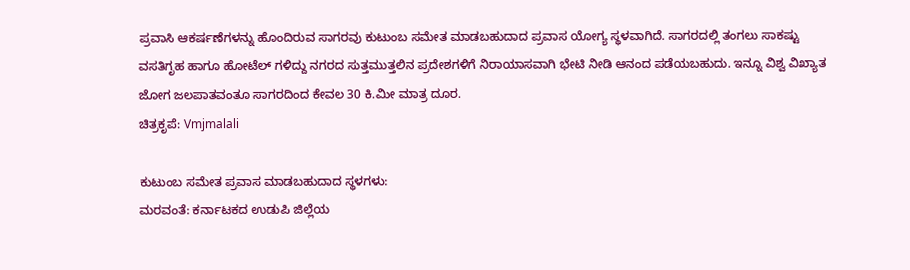ಪ್ರವಾಸಿ ಆಕರ್ಷಣೆಗಳನ್ನು ಹೊಂದಿರುವ ಸಾಗರವು ಕುಟುಂಬ ಸಮೇತ ಮಾಡಬಹುದಾದ ಪ್ರವಾಸ ಯೋಗ್ಯ ಸ್ಥಳವಾಗಿದೆ. ಸಾಗರದಲ್ಲಿ ತಂಗಲು ಸಾಕಷ್ಟು ವಸತಿಗೃಹ ಹಾಗೂ ಹೋಟೆಲ್ ಗಳಿದ್ದು ನಗರದ ಸುತ್ತಮುತ್ತಲಿನ ಪ್ರದೇಶಗಳಿಗೆ ನಿರಾಯಾಸವಾಗಿ ಭೇಟಿ ನೀಡಿ ಆನಂದ ಪಡೆಯಬಹುದು. ಇನ್ನೂ ವಿಶ್ವ ವಿಖ್ಯಾತ ಜೋಗ ಜಲಪಾತವಂತೂ ಸಾಗರದಿಂದ ಕೇವಲ 30 ಕಿ.ಮೀ ಮಾತ್ರ ದೂರ.
ಚಿತ್ರಕೃಪೆ: Vmjmalali

ಕುಟುಂಬ ಸಮೇತ ಪ್ರವಾಸ ಮಾಡಬಹುದಾದ ಸ್ಥಳಗಳು:
ಮರವಂತೆ: ಕರ್ನಾಟಕದ ಉಡುಪಿ ಜಿಲ್ಲೆಯ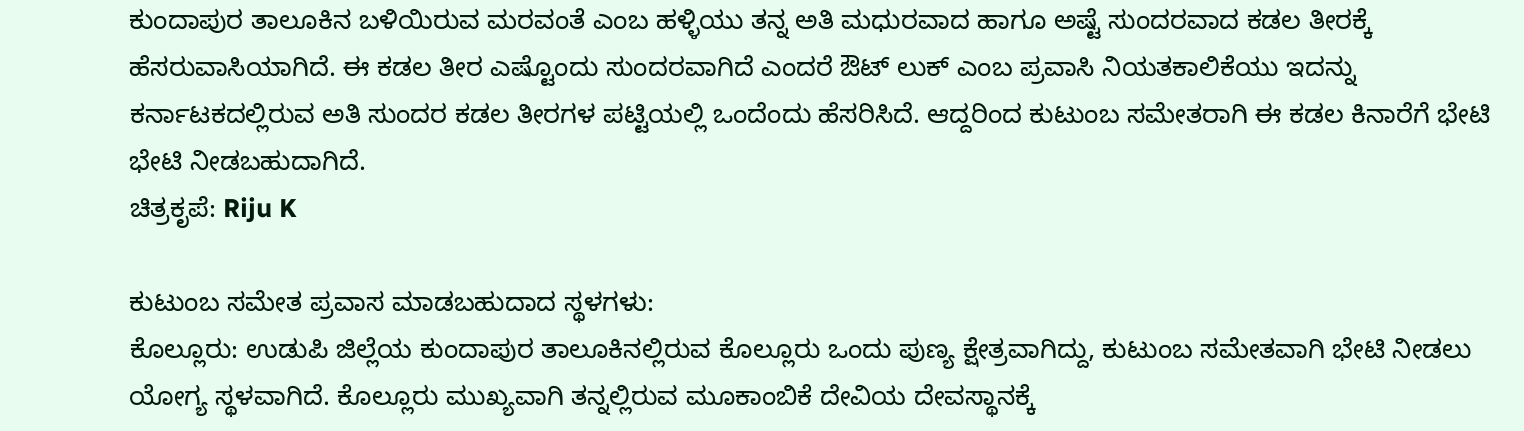ಕುಂದಾಪುರ ತಾಲೂಕಿನ ಬಳಿಯಿರುವ ಮರವಂತೆ ಎಂಬ ಹಳ್ಳಿಯು ತನ್ನ ಅತಿ ಮಧುರವಾದ ಹಾಗೂ ಅಷ್ಟೆ ಸುಂದರವಾದ ಕಡಲ ತೀರಕ್ಕೆ ಹೆಸರುವಾಸಿಯಾಗಿದೆ. ಈ ಕಡಲ ತೀರ ಎಷ್ಟೊಂದು ಸುಂದರವಾಗಿದೆ ಎಂದರೆ ಔಟ್ ಲುಕ್ ಎಂಬ ಪ್ರವಾಸಿ ನಿಯತಕಾಲಿಕೆಯು ಇದನ್ನು ಕರ್ನಾಟಕದಲ್ಲಿರುವ ಅತಿ ಸುಂದರ ಕಡಲ ತೀರಗಳ ಪಟ್ಟಿಯಲ್ಲಿ ಒಂದೆಂದು ಹೆಸರಿಸಿದೆ. ಆದ್ದರಿಂದ ಕುಟುಂಬ ಸಮೇತರಾಗಿ ಈ ಕಡಲ ಕಿನಾರೆಗೆ ಭೇಟಿ ಭೇಟಿ ನೀಡಬಹುದಾಗಿದೆ.
ಚಿತ್ರಕೃಪೆ: Riju K

ಕುಟುಂಬ ಸಮೇತ ಪ್ರವಾಸ ಮಾಡಬಹುದಾದ ಸ್ಥಳಗಳು:
ಕೊಲ್ಲೂರು: ಉಡುಪಿ ಜಿಲ್ಲೆಯ ಕುಂದಾಪುರ ತಾಲೂಕಿನಲ್ಲಿರುವ ಕೊಲ್ಲೂರು ಒಂದು ಪುಣ್ಯ ಕ್ಷೇತ್ರವಾಗಿದ್ದು, ಕುಟುಂಬ ಸಮೇತವಾಗಿ ಭೇಟಿ ನೀಡಲು ಯೋಗ್ಯ ಸ್ಥಳವಾಗಿದೆ. ಕೊಲ್ಲೂರು ಮುಖ್ಯವಾಗಿ ತನ್ನಲ್ಲಿರುವ ಮೂಕಾಂಬಿಕೆ ದೇವಿಯ ದೇವಸ್ಥಾನಕ್ಕೆ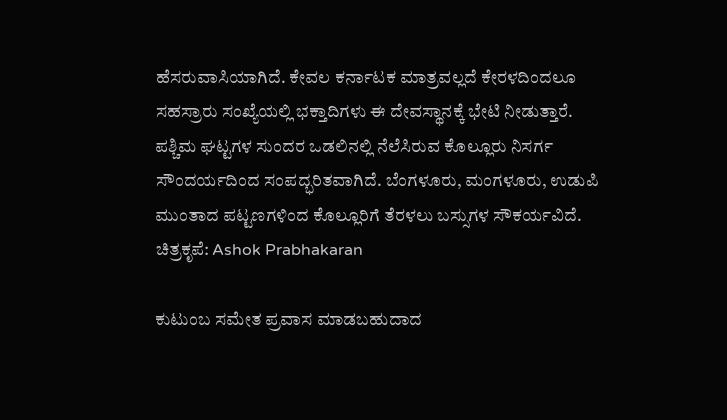ಹೆಸರುವಾಸಿಯಾಗಿದೆ. ಕೇವಲ ಕರ್ನಾಟಕ ಮಾತ್ರವಲ್ಲದೆ ಕೇರಳದಿಂದಲೂ ಸಹಸ್ರಾರು ಸಂಖ್ಯೆಯಲ್ಲಿ ಭಕ್ತಾದಿಗಳು ಈ ದೇವಸ್ಥಾನಕ್ಕೆ ಭೇಟಿ ನೀಡುತ್ತಾರೆ. ಪಶ್ಚಿಮ ಘಟ್ಟಗಳ ಸುಂದರ ಒಡಲಿನಲ್ಲಿ ನೆಲೆಸಿರುವ ಕೊಲ್ಲೂರು ನಿಸರ್ಗ ಸೌಂದರ್ಯದಿಂದ ಸಂಪದ್ಭರಿತವಾಗಿದೆ. ಬೆಂಗಳೂರು, ಮಂಗಳೂರು, ಉಡುಪಿ ಮುಂತಾದ ಪಟ್ಟಣಗಳಿಂದ ಕೊಲ್ಲೂರಿಗೆ ತೆರಳಲು ಬಸ್ಸುಗಳ ಸೌಕರ್ಯವಿದೆ.
ಚಿತ್ರಕೃಪೆ: Ashok Prabhakaran

ಕುಟುಂಬ ಸಮೇತ ಪ್ರವಾಸ ಮಾಡಬಹುದಾದ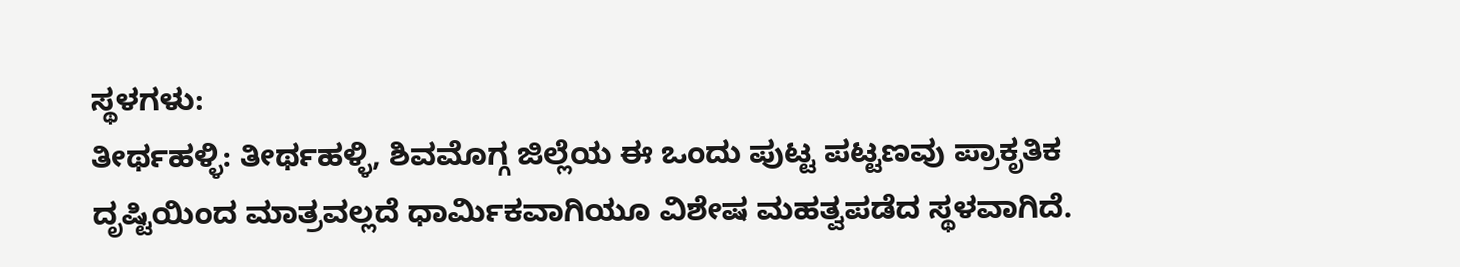ಸ್ಥಳಗಳು:
ತೀರ್ಥಹಳ್ಳಿ: ತೀರ್ಥಹಳ್ಳಿ, ಶಿವಮೊಗ್ಗ ಜಿಲ್ಲೆಯ ಈ ಒಂದು ಪುಟ್ಟ ಪಟ್ಟಣವು ಪ್ರಾಕೃತಿಕ ದೃಷ್ಟಿಯಿಂದ ಮಾತ್ರವಲ್ಲದೆ ಧಾರ್ಮಿಕವಾಗಿಯೂ ವಿಶೇಷ ಮಹತ್ವಪಡೆದ ಸ್ಥಳವಾಗಿದೆ.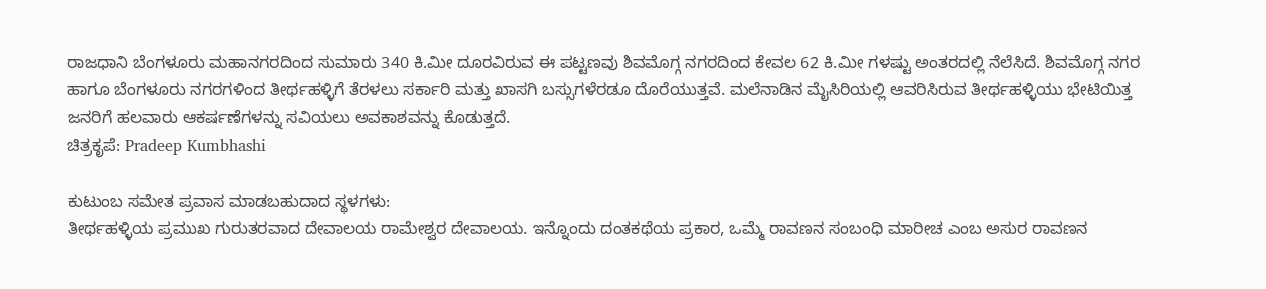ರಾಜಧಾನಿ ಬೆಂಗಳೂರು ಮಹಾನಗರದಿಂದ ಸುಮಾರು 340 ಕಿ.ಮೀ ದೂರವಿರುವ ಈ ಪಟ್ಟಣವು ಶಿವಮೊಗ್ಗ ನಗರದಿಂದ ಕೇವಲ 62 ಕಿ.ಮೀ ಗಳಷ್ಟು ಅಂತರದಲ್ಲಿ ನೆಲೆಸಿದೆ. ಶಿವಮೊಗ್ಗ ನಗರ ಹಾಗೂ ಬೆಂಗಳೂರು ನಗರಗಳಿಂದ ತೀರ್ಥಹಳ್ಳಿಗೆ ತೆರಳಲು ಸರ್ಕಾರಿ ಮತ್ತು ಖಾಸಗಿ ಬಸ್ಸುಗಳೆರಡೂ ದೊರೆಯುತ್ತವೆ. ಮಲೆನಾಡಿನ ಮೈಸಿರಿಯಲ್ಲಿ ಆವರಿಸಿರುವ ತೀರ್ಥಹಳ್ಳಿಯು ಭೇಟಿಯಿತ್ತ ಜನರಿಗೆ ಹಲವಾರು ಆಕರ್ಷಣೆಗಳನ್ನು ಸವಿಯಲು ಅವಕಾಶವನ್ನು ಕೊಡುತ್ತದೆ.
ಚಿತ್ರಕೃಪೆ: Pradeep Kumbhashi

ಕುಟುಂಬ ಸಮೇತ ಪ್ರವಾಸ ಮಾಡಬಹುದಾದ ಸ್ಥಳಗಳು:
ತೀರ್ಥಹಳ್ಳಿಯ ಪ್ರಮುಖ ಗುರುತರವಾದ ದೇವಾಲಯ ರಾಮೇಶ್ವರ ದೇವಾಲಯ. ಇನ್ನೊಂದು ದಂತಕಥೆಯ ಪ್ರಕಾರ, ಒಮ್ಮೆ ರಾವಣನ ಸಂಬಂಧಿ ಮಾರೀಚ ಎಂಬ ಅಸುರ ರಾವಣನ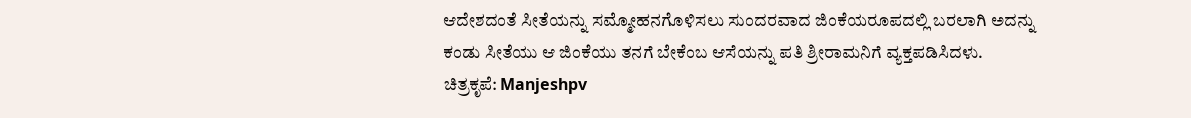ಆದೇಶದಂತೆ ಸೀತೆಯನ್ನು ಸಮ್ಮೋಹನಗೊಳಿಸಲು ಸುಂದರವಾದ ಜಿಂಕೆಯರೂಪದಲ್ಲಿ ಬರಲಾಗಿ ಅದನ್ನು ಕಂಡು ಸೀತೆಯು ಆ ಜಿಂಕೆಯು ತನಗೆ ಬೇಕೆಂಬ ಆಸೆಯನ್ನು ಪತಿ ಶ್ರೀರಾಮನಿಗೆ ವ್ಯಕ್ತಪಡಿಸಿದಳು.
ಚಿತ್ರಕೃಪೆ: Manjeshpv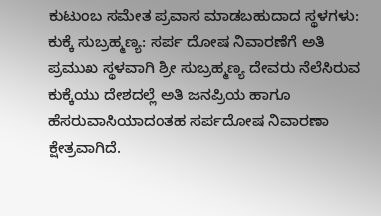ಕುಟುಂಬ ಸಮೇತ ಪ್ರವಾಸ ಮಾಡಬಹುದಾದ ಸ್ಥಳಗಳು:
ಕುಕ್ಕೆ ಸುಬ್ರಹ್ಮಣ್ಯ: ಸರ್ಪ ದೋಷ ನಿವಾರಣೆಗೆ ಅತಿ ಪ್ರಮುಖ ಸ್ಥಳವಾಗಿ ಶ್ರೀ ಸುಬ್ರಹ್ಮಣ್ಯ ದೇವರು ನೆಲೆಸಿರುವ ಕುಕ್ಕೆಯು ದೇಶದಲ್ಲೆ ಅತಿ ಜನಪ್ರಿಯ ಹಾಗೂ ಹೆಸರುವಾಸಿಯಾದಂತಹ ಸರ್ಪದೋಷ ನಿವಾರಣಾ ಕ್ಷೇತ್ರವಾಗಿದೆ.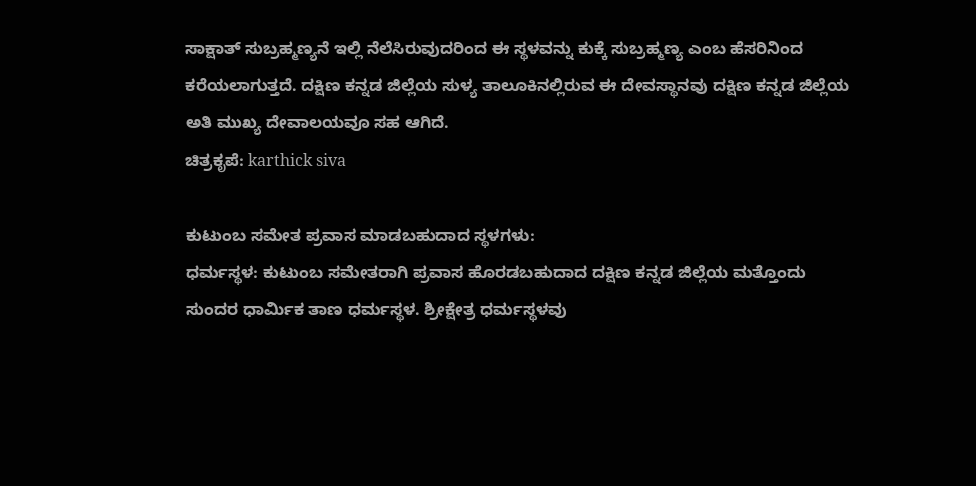ಸಾಕ್ಷಾತ್ ಸುಬ್ರಹ್ಮಣ್ಯನೆ ಇಲ್ಲಿ ನೆಲೆಸಿರುವುದರಿಂದ ಈ ಸ್ಥಳವನ್ನು ಕುಕ್ಕೆ ಸುಬ್ರಹ್ಮಣ್ಯ ಎಂಬ ಹೆಸರಿನಿಂದ ಕರೆಯಲಾಗುತ್ತದೆ. ದಕ್ಷಿಣ ಕನ್ನಡ ಜಿಲ್ಲೆಯ ಸುಳ್ಯ ತಾಲೂಕಿನಲ್ಲಿರುವ ಈ ದೇವಸ್ಥಾನವು ದಕ್ಷಿಣ ಕನ್ನಡ ಜಿಲ್ಲೆಯ ಅತಿ ಮುಖ್ಯ ದೇವಾಲಯವೂ ಸಹ ಆಗಿದೆ.
ಚಿತ್ರಕೃಪೆ: karthick siva

ಕುಟುಂಬ ಸಮೇತ ಪ್ರವಾಸ ಮಾಡಬಹುದಾದ ಸ್ಥಳಗಳು:
ಧರ್ಮಸ್ಥಳ: ಕುಟುಂಬ ಸಮೇತರಾಗಿ ಪ್ರವಾಸ ಹೊರಡಬಹುದಾದ ದಕ್ಷಿಣ ಕನ್ನಡ ಜಿಲ್ಲೆಯ ಮತ್ತೊಂದು ಸುಂದರ ಧಾರ್ಮಿಕ ತಾಣ ಧರ್ಮಸ್ಥಳ. ಶ್ರೀಕ್ಷೇತ್ರ ಧರ್ಮಸ್ಥಳವು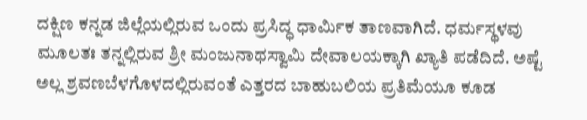ದಕ್ಷಿಣ ಕನ್ನಡ ಜಿಲ್ಲೆಯಲ್ಲಿರುವ ಒಂದು ಪ್ರಸಿದ್ಧ ಧಾರ್ಮಿಕ ತಾಣವಾಗಿದೆ. ಧರ್ಮಸ್ಥಳವು ಮೂಲತಃ ತನ್ನಲ್ಲಿರುವ ಶ್ರೀ ಮಂಜುನಾಥಸ್ವಾಮಿ ದೇವಾಲಯಕ್ಕಾಗಿ ಖ್ಯಾತಿ ಪಡೆದಿದೆ. ಅಷ್ಟೆ ಅಲ್ಲ ಶ್ರವಣಬೆಳಗೊಳದಲ್ಲಿರುವಂತೆ ಎತ್ತರದ ಬಾಹುಬಲಿಯ ಪ್ರತಿಮೆಯೂ ಕೂಡ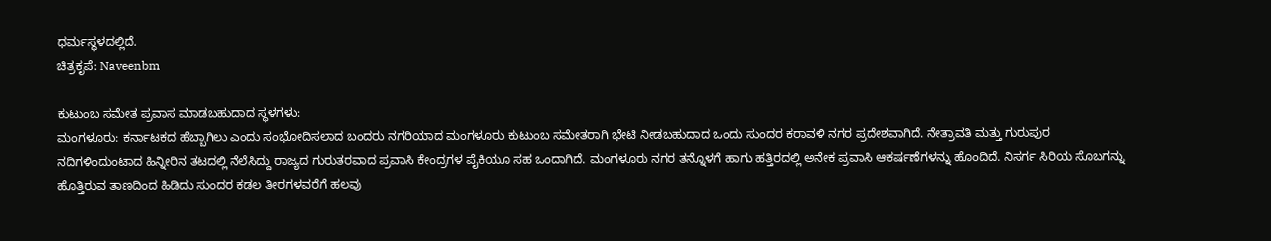ಧರ್ಮಸ್ಥಳದಲ್ಲಿದೆ.
ಚಿತ್ರಕೃಪೆ: Naveenbm

ಕುಟುಂಬ ಸಮೇತ ಪ್ರವಾಸ ಮಾಡಬಹುದಾದ ಸ್ಥಳಗಳು:
ಮಂಗಳೂರು: ಕರ್ನಾಟಕದ ಹೆಬ್ಬಾಗಿಲು ಎಂದು ಸಂಭೋದಿಸಲಾದ ಬಂದರು ನಗರಿಯಾದ ಮಂಗಳೂರು ಕುಟುಂಬ ಸಮೇತರಾಗಿ ಭೇಟಿ ನೀಡಬಹುದಾದ ಒಂದು ಸುಂದರ ಕರಾವಳಿ ನಗರ ಪ್ರದೇಶವಾಗಿದೆ. ನೇತ್ರಾವತಿ ಮತ್ತು ಗುರುಪುರ ನದಿಗಳಿಂದುಂಟಾದ ಹಿನ್ನೀರಿನ ತಟದಲ್ಲಿ ನೆಲೆಸಿದ್ದು ರಾಜ್ಯದ ಗುರುತರವಾದ ಪ್ರವಾಸಿ ಕೇಂದ್ರಗಳ ಪೈಕಿಯೂ ಸಹ ಒಂದಾಗಿದೆ. ಮಂಗಳೂರು ನಗರ ತನ್ನೊಳಗೆ ಹಾಗು ಹತ್ತಿರದಲ್ಲಿ ಅನೇಕ ಪ್ರವಾಸಿ ಆಕರ್ಷಣೆಗಳನ್ನು ಹೊಂದಿದೆ. ನಿಸರ್ಗ ಸಿರಿಯ ಸೊಬಗನ್ನು ಹೊತ್ತಿರುವ ತಾಣದಿಂದ ಹಿಡಿದು ಸುಂದರ ಕಡಲ ತೀರಗಳವರೆಗೆ ಹಲವು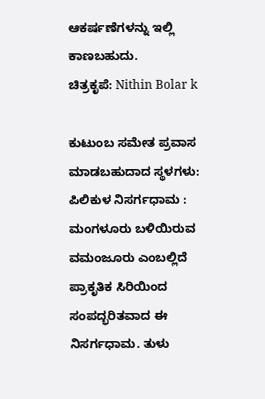ಆಕರ್ಷಣೆಗಳನ್ನು ಇಲ್ಲಿ ಕಾಣಬಹುದು.
ಚಿತ್ರಕೃಪೆ: Nithin Bolar k

ಕುಟುಂಬ ಸಮೇತ ಪ್ರವಾಸ ಮಾಡಬಹುದಾದ ಸ್ಥಳಗಳು:
ಪಿಲಿಕುಳ ನಿಸರ್ಗಧಾಮ : ಮಂಗಳೂರು ಬಳಿಯಿರುವ ವಮಂಜೂರು ಎಂಬಲ್ಲಿದೆ ಪ್ರಾಕೃತಿಕ ಸಿರಿಯಿಂದ ಸಂಪದ್ಭರಿತವಾದ ಈ ನಿಸರ್ಗಧಾಮ. ತುಳು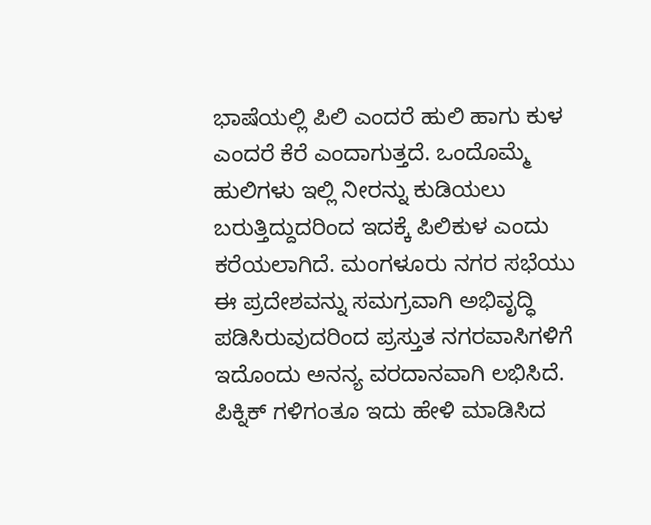ಭಾಷೆಯಲ್ಲಿ ಪಿಲಿ ಎಂದರೆ ಹುಲಿ ಹಾಗು ಕುಳ ಎಂದರೆ ಕೆರೆ ಎಂದಾಗುತ್ತದೆ. ಒಂದೊಮ್ಮೆ ಹುಲಿಗಳು ಇಲ್ಲಿ ನೀರನ್ನು ಕುಡಿಯಲು ಬರುತ್ತಿದ್ದುದರಿಂದ ಇದಕ್ಕೆ ಪಿಲಿಕುಳ ಎಂದು ಕರೆಯಲಾಗಿದೆ. ಮಂಗಳೂರು ನಗರ ಸಭೆಯು ಈ ಪ್ರದೇಶವನ್ನು ಸಮಗ್ರವಾಗಿ ಅಭಿವೃದ್ಧಿ ಪಡಿಸಿರುವುದರಿಂದ ಪ್ರಸ್ತುತ ನಗರವಾಸಿಗಳಿಗೆ ಇದೊಂದು ಅನನ್ಯ ವರದಾನವಾಗಿ ಲಭಿಸಿದೆ. ಪಿಕ್ನಿಕ್ ಗಳಿಗಂತೂ ಇದು ಹೇಳಿ ಮಾಡಿಸಿದ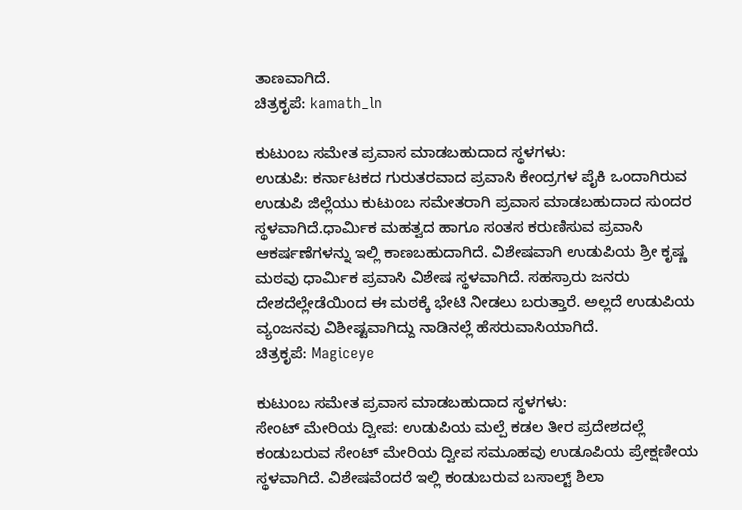ತಾಣವಾಗಿದೆ.
ಚಿತ್ರಕೃಪೆ: kamath_ln

ಕುಟುಂಬ ಸಮೇತ ಪ್ರವಾಸ ಮಾಡಬಹುದಾದ ಸ್ಥಳಗಳು:
ಉಡುಪಿ: ಕರ್ನಾಟಕದ ಗುರುತರವಾದ ಪ್ರವಾಸಿ ಕೇಂದ್ರಗಳ ಪೈಕಿ ಒಂದಾಗಿರುವ ಉಡುಪಿ ಜಿಲ್ಲೆಯು ಕುಟುಂಬ ಸಮೇತರಾಗಿ ಪ್ರವಾಸ ಮಾಡಬಹುದಾದ ಸುಂದರ ಸ್ಥಳವಾಗಿದೆ.ಧಾರ್ಮಿಕ ಮಹತ್ವದ ಹಾಗೂ ಸಂತಸ ಕರುಣಿಸುವ ಪ್ರವಾಸಿ ಆಕರ್ಷಣೆಗಳನ್ನು ಇಲ್ಲಿ ಕಾಣಬಹುದಾಗಿದೆ. ವಿಶೇಷವಾಗಿ ಉಡುಪಿಯ ಶ್ರೀ ಕೃಷ್ಣ ಮಠವು ಧಾರ್ಮಿಕ ಪ್ರವಾಸಿ ವಿಶೇಷ ಸ್ಥಳವಾಗಿದೆ. ಸಹಸ್ರಾರು ಜನರು ದೇಶದೆಲ್ಲೇಡೆಯಿಂದ ಈ ಮಠಕ್ಕೆ ಭೇಟಿ ನೀಡಲು ಬರುತ್ತಾರೆ. ಅಲ್ಲದೆ ಉಡುಪಿಯ ವ್ಯಂಜನವು ವಿಶೀಷ್ಟವಾಗಿದ್ದು ನಾಡಿನಲ್ಲೆ ಹೆಸರುವಾಸಿಯಾಗಿದೆ.
ಚಿತ್ರಕೃಪೆ: Magiceye

ಕುಟುಂಬ ಸಮೇತ ಪ್ರವಾಸ ಮಾಡಬಹುದಾದ ಸ್ಥಳಗಳು:
ಸೇಂಟ್ ಮೇರಿಯ ದ್ವೀಪ: ಉಡುಪಿಯ ಮಲ್ಪೆ ಕಡಲ ತೀರ ಪ್ರದೇಶದಲ್ಲೆ ಕಂಡುಬರುವ ಸೇಂಟ್ ಮೇರಿಯ ದ್ವೀಪ ಸಮೂಹವು ಉಡೂಪಿಯ ಪ್ರೇಕ್ಷಣೀಯ ಸ್ಥಳವಾಗಿದೆ. ವಿಶೇಷವೆಂದರೆ ಇಲ್ಲಿ ಕಂಡುಬರುವ ಬಸಾಲ್ಟ್ ಶಿಲಾ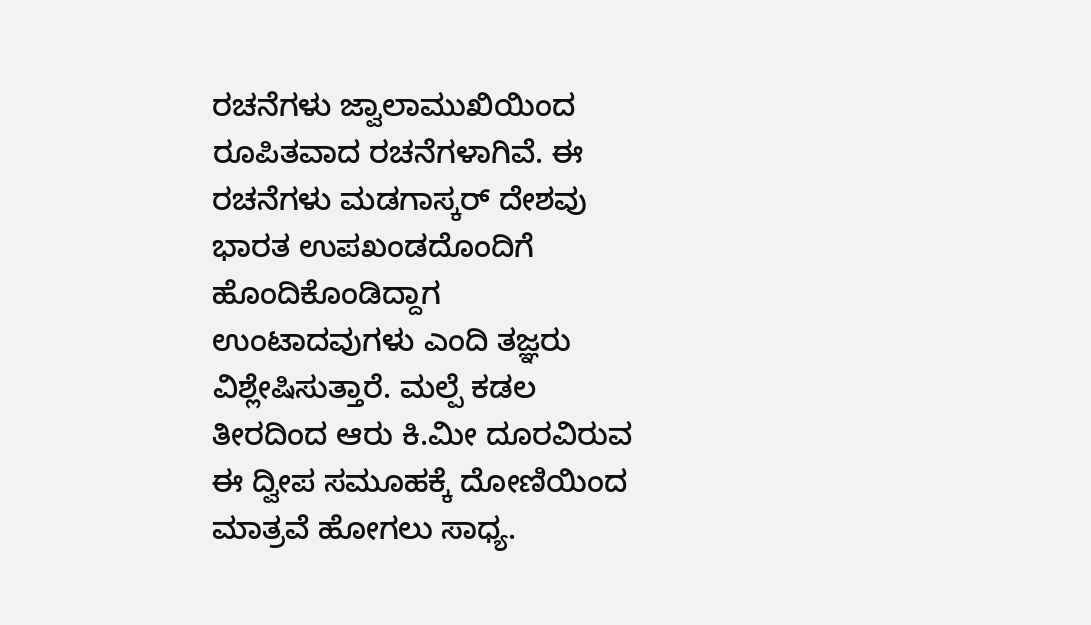ರಚನೆಗಳು ಜ್ವಾಲಾಮುಖಿಯಿಂದ ರೂಪಿತವಾದ ರಚನೆಗಳಾಗಿವೆ. ಈ ರಚನೆಗಳು ಮಡಗಾಸ್ಕರ್ ದೇಶವು ಭಾರತ ಉಪಖಂಡದೊಂದಿಗೆ ಹೊಂದಿಕೊಂಡಿದ್ದಾಗ ಉಂಟಾದವುಗಳು ಎಂದಿ ತಜ್ಞರು ವಿಶ್ಲೇಷಿಸುತ್ತಾರೆ. ಮಲ್ಪೆ ಕಡಲ ತೀರದಿಂದ ಆರು ಕಿ.ಮೀ ದೂರವಿರುವ ಈ ದ್ವೀಪ ಸಮೂಹಕ್ಕೆ ದೋಣಿಯಿಂದ ಮಾತ್ರವೆ ಹೋಗಲು ಸಾಧ್ಯ.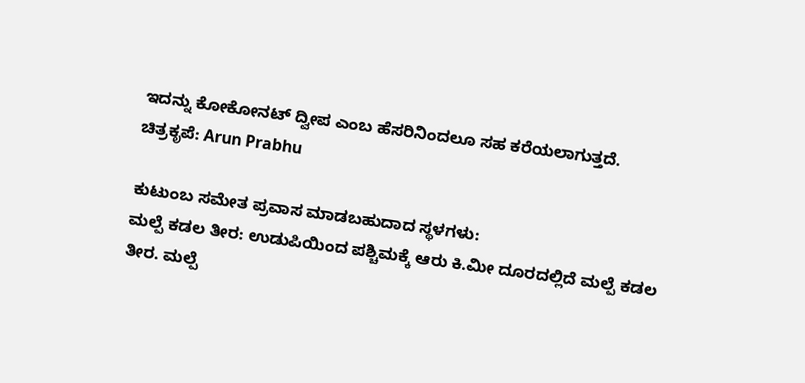ಇದನ್ನು ಕೋಕೋನಟ್ ದ್ವೀಪ ಎಂಬ ಹೆಸರಿನಿಂದಲೂ ಸಹ ಕರೆಯಲಾಗುತ್ತದೆ.
ಚಿತ್ರಕೃಪೆ: Arun Prabhu

ಕುಟುಂಬ ಸಮೇತ ಪ್ರವಾಸ ಮಾಡಬಹುದಾದ ಸ್ಥಳಗಳು:
ಮಲ್ಪೆ ಕಡಲ ತೀರ: ಉಡುಪಿಯಿಂದ ಪಶ್ಚಿಮಕ್ಕೆ ಆರು ಕಿ.ಮೀ ದೂರದಲ್ಲಿದೆ ಮಲ್ಪೆ ಕಡಲ ತೀರ. ಮಲ್ಪೆ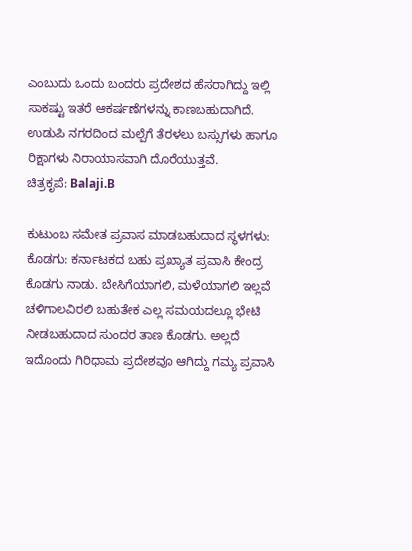ಎಂಬುದು ಒಂದು ಬಂದರು ಪ್ರದೇಶದ ಹೆಸರಾಗಿದ್ದು ಇಲ್ಲಿ ಸಾಕಷ್ಟು ಇತರೆ ಆಕರ್ಷಣೆಗಳನ್ನು ಕಾಣಬಹುದಾಗಿದೆ. ಉಡುಪಿ ನಗರದಿಂದ ಮಲ್ಪೆಗೆ ತೆರಳಲು ಬಸ್ಸುಗಳು ಹಾಗೂ ರಿಕ್ಷಾಗಳು ನಿರಾಯಾಸವಾಗಿ ದೊರೆಯುತ್ತವೆ.
ಚಿತ್ರಕೃಪೆ: Balaji.B

ಕುಟುಂಬ ಸಮೇತ ಪ್ರವಾಸ ಮಾಡಬಹುದಾದ ಸ್ಥಳಗಳು:
ಕೊಡಗು: ಕರ್ನಾಟಕದ ಬಹು ಪ್ರಖ್ಯಾತ ಪ್ರವಾಸಿ ಕೇಂದ್ರ ಕೊಡಗು ನಾಡು. ಬೇಸಿಗೆಯಾಗಲಿ, ಮಳೆಯಾಗಲಿ ಇಲ್ಲವೆ ಚಳಿಗಾಲವಿರಲಿ ಬಹುತೇಕ ಎಲ್ಲ ಸಮಯದಲ್ಲೂ ಭೇಟಿ ನೀಡಬಹುದಾದ ಸುಂದರ ತಾಣ ಕೊಡಗು. ಅಲ್ಲದೆ ಇದೊಂದು ಗಿರಿಧಾಮ ಪ್ರದೇಶವೂ ಆಗಿದ್ದು ಗಮ್ಯ ಪ್ರವಾಸಿ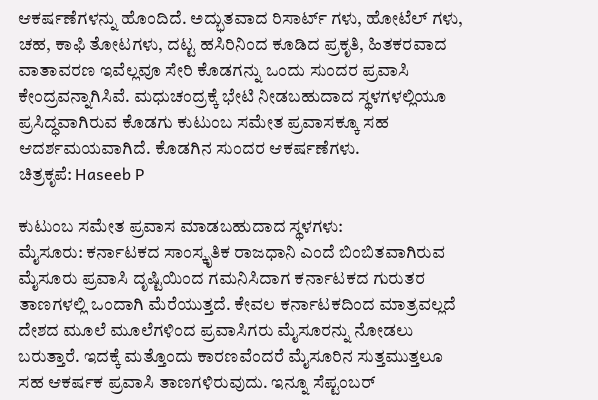ಆಕರ್ಷಣೆಗಳನ್ನು ಹೊಂದಿದೆ. ಅದ್ಭುತವಾದ ರಿಸಾರ್ಟ್ ಗಳು, ಹೋಟೆಲ್ ಗಳು, ಚಹ, ಕಾಫಿ ತೋಟಗಳು, ದಟ್ಟ ಹಸಿರಿನಿಂದ ಕೂಡಿದ ಪ್ರಕೃತಿ, ಹಿತಕರವಾದ ವಾತಾವರಣ ಇವೆಲ್ಲವೂ ಸೇರಿ ಕೊಡಗನ್ನು ಒಂದು ಸುಂದರ ಪ್ರವಾಸಿ ಕೇಂದ್ರವನ್ನಾಗಿಸಿವೆ. ಮಧುಚಂದ್ರಕ್ಕೆ ಭೇಟಿ ನೀಡಬಹುದಾದ ಸ್ಥಳಗಳಲ್ಲಿಯೂ ಪ್ರಸಿದ್ಧವಾಗಿರುವ ಕೊಡಗು ಕುಟುಂಬ ಸಮೇತ ಪ್ರವಾಸಕ್ಕೂ ಸಹ ಆದರ್ಶಮಯವಾಗಿದೆ. ಕೊಡಗಿನ ಸುಂದರ ಆಕರ್ಷಣೆಗಳು.
ಚಿತ್ರಕೃಪೆ: Haseeb P

ಕುಟುಂಬ ಸಮೇತ ಪ್ರವಾಸ ಮಾಡಬಹುದಾದ ಸ್ಥಳಗಳು:
ಮೈಸೂರು: ಕರ್ನಾಟಕದ ಸಾಂಸ್ಕೃತಿಕ ರಾಜಧಾನಿ ಎಂದೆ ಬಿಂಬಿತವಾಗಿರುವ ಮೈಸೂರು ಪ್ರವಾಸಿ ದೃಷ್ಟಿಯಿಂದ ಗಮನಿಸಿದಾಗ ಕರ್ನಾಟಕದ ಗುರುತರ ತಾಣಗಳಲ್ಲಿ ಒಂದಾಗಿ ಮೆರೆಯುತ್ತದೆ. ಕೇವಲ ಕರ್ನಾಟಕದಿಂದ ಮಾತ್ರವಲ್ಲದೆ ದೇಶದ ಮೂಲೆ ಮೂಲೆಗಳಿಂದ ಪ್ರವಾಸಿಗರು ಮೈಸೂರನ್ನು ನೋಡಲು ಬರುತ್ತಾರೆ. ಇದಕ್ಕೆ ಮತ್ತೊಂದು ಕಾರಣವೆಂದರೆ ಮೈಸೂರಿನ ಸುತ್ತಮುತ್ತಲೂ ಸಹ ಆಕರ್ಷಕ ಪ್ರವಾಸಿ ತಾಣಗಳಿರುವುದು. ಇನ್ನೂ ಸೆಪ್ಟಂಬರ್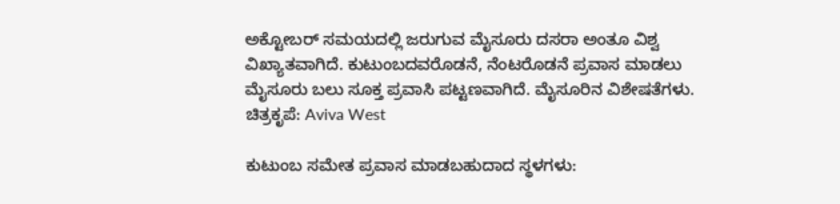ಅಕ್ಟೋಬರ್ ಸಮಯದಲ್ಲಿ ಜರುಗುವ ಮೈಸೂರು ದಸರಾ ಅಂತೂ ವಿಶ್ವ ವಿಖ್ಯಾತವಾಗಿದೆ. ಕುಟುಂಬದವರೊಡನೆ, ನೆಂಟರೊಡನೆ ಪ್ರವಾಸ ಮಾಡಲು ಮೈಸೂರು ಬಲು ಸೂಕ್ತ ಪ್ರವಾಸಿ ಪಟ್ಟಣವಾಗಿದೆ. ಮೈಸೂರಿನ ವಿಶೇಷತೆಗಳು.
ಚಿತ್ರಕೃಪೆ: Aviva West

ಕುಟುಂಬ ಸಮೇತ ಪ್ರವಾಸ ಮಾಡಬಹುದಾದ ಸ್ಥಳಗಳು: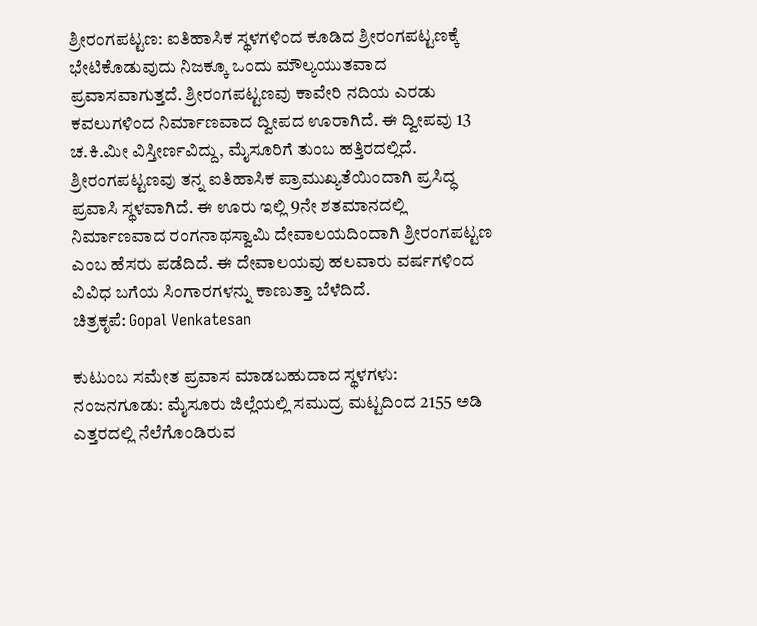ಶ್ರೀರಂಗಪಟ್ಟಣ: ಐತಿಹಾಸಿಕ ಸ್ಥಳಗಳಿಂದ ಕೂಡಿದ ಶ್ರೀರಂಗಪಟ್ಟಣಕ್ಕೆ ಭೇಟಿಕೊಡುವುದು ನಿಜಕ್ಕೂ ಒಂದು ಮೌಲ್ಯಯುತವಾದ ಪ್ರವಾಸವಾಗುತ್ತದೆ. ಶ್ರೀರಂಗಪಟ್ಟಣವು ಕಾವೇರಿ ನದಿಯ ಎರಡು ಕವಲುಗಳಿಂದ ನಿರ್ಮಾಣವಾದ ದ್ವೀಪದ ಊರಾಗಿದೆ. ಈ ದ್ವೀಪವು 13 ಚ.ಕಿ.ಮೀ ವಿಸ್ತೀರ್ಣವಿದ್ದು, ಮೈಸೂರಿಗೆ ತುಂಬ ಹತ್ತಿರದಲ್ಲಿದೆ. ಶ್ರೀರಂಗಪಟ್ಟಣವು ತನ್ನ ಐತಿಹಾಸಿಕ ಪ್ರಾಮುಖ್ಯತೆಯಿಂದಾಗಿ ಪ್ರಸಿದ್ಧ ಪ್ರವಾಸಿ ಸ್ಥಳವಾಗಿದೆ. ಈ ಊರು ಇಲ್ಲಿ 9ನೇ ಶತಮಾನದಲ್ಲಿ ನಿರ್ಮಾಣವಾದ ರಂಗನಾಥಸ್ವಾಮಿ ದೇವಾಲಯದಿಂದಾಗಿ ಶ್ರೀರಂಗಪಟ್ಟಣ ಎಂಬ ಹೆಸರು ಪಡೆದಿದೆ. ಈ ದೇವಾಲಯವು ಹಲವಾರು ವರ್ಷಗಳಿಂದ ವಿವಿಧ ಬಗೆಯ ಸಿಂಗಾರಗಳನ್ನು ಕಾಣುತ್ತಾ ಬೆಳೆದಿದೆ.
ಚಿತ್ರಕೃಪೆ: Gopal Venkatesan

ಕುಟುಂಬ ಸಮೇತ ಪ್ರವಾಸ ಮಾಡಬಹುದಾದ ಸ್ಥಳಗಳು:
ನಂಜನಗೂಡು: ಮೈಸೂರು ಜಿಲ್ಲೆಯಲ್ಲಿ ಸಮುದ್ರ ಮಟ್ಟದಿಂದ 2155 ಅಡಿ ಎತ್ತರದಲ್ಲಿ ನೆಲೆಗೊಂಡಿರುವ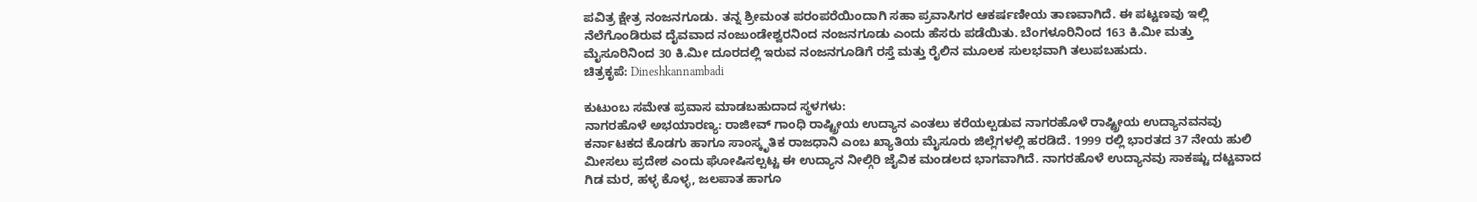ಪವಿತ್ರ ಕ್ಷೇತ್ರ ನಂಜನಗೂಡು. ತನ್ನ ಶ್ರೀಮಂತ ಪರಂಪರೆಯಿಂದಾಗಿ ಸಹಾ ಪ್ರವಾಸಿಗರ ಆಕರ್ಷಣೀಯ ತಾಣವಾಗಿದೆ. ಈ ಪಟ್ಟಣವು ಇಲ್ಲಿ ನೆಲೆಗೊಂಡಿರುವ ದೈವವಾದ ನಂಜುಂಡೇಶ್ವರನಿಂದ ನಂಜನಗೂಡು ಎಂದು ಹೆಸರು ಪಡೆಯಿತು. ಬೆಂಗಳೂರಿನಿಂದ 163 ಕಿ.ಮೀ ಮತ್ತು ಮೈಸೂರಿನಿಂದ 30 ಕಿ.ಮೀ ದೂರದಲ್ಲಿ ಇರುವ ನಂಜನಗೂಡಿಗೆ ರಸ್ತೆ ಮತ್ತು ರೈಲಿನ ಮೂಲಕ ಸುಲಭವಾಗಿ ತಲುಪಬಹುದು.
ಚಿತ್ರಕೃಪೆ: Dineshkannambadi

ಕುಟುಂಬ ಸಮೇತ ಪ್ರವಾಸ ಮಾಡಬಹುದಾದ ಸ್ಥಳಗಳು:
ನಾಗರಹೊಳೆ ಅಭಯಾರಣ್ಯ: ರಾಜೀವ್ ಗಾಂಧಿ ರಾಷ್ಟ್ರೀಯ ಉದ್ಯಾನ ಎಂತಲು ಕರೆಯಲ್ಪಡುವ ನಾಗರಹೊಳೆ ರಾಷ್ಟ್ರೀಯ ಉದ್ಯಾನವನವು ಕರ್ನಾಟಕದ ಕೊಡಗು ಹಾಗೂ ಸಾಂಸ್ಕೃತಿಕ ರಾಜಧಾನಿ ಎಂಬ ಖ್ಯಾತಿಯ ಮೈಸೂರು ಜಿಲ್ಲೆಗಳಲ್ಲಿ ಹರಡಿದೆ. 1999 ರಲ್ಲಿ ಭಾರತದ 37 ನೇಯ ಹುಲಿ ಮೀಸಲು ಪ್ರದೇಶ ಎಂದು ಘೋಷಿಸಲ್ಪಟ್ಟ ಈ ಉದ್ಯಾನ ನೀಲ್ಗಿರಿ ಜೈವಿಕ ಮಂಡಲದ ಭಾಗವಾಗಿದೆ. ನಾಗರಹೊಳೆ ಉದ್ಯಾನವು ಸಾಕಷ್ಟು ದಟ್ಟವಾದ ಗಿಡ ಮರ, ಹಳ್ಳ ಕೊಳ್ಳ, ಜಲಪಾತ ಹಾಗೂ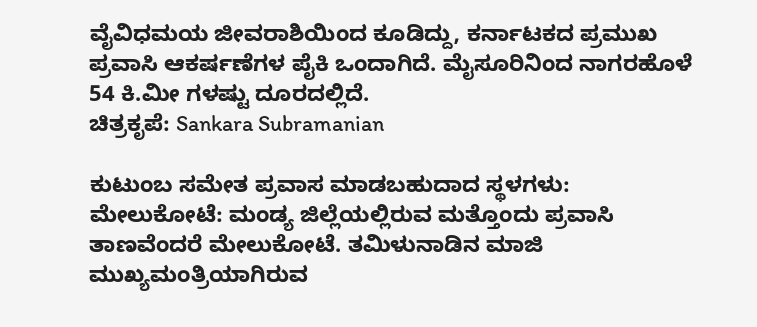ವೈವಿಧಮಯ ಜೀವರಾಶಿಯಿಂದ ಕೂಡಿದ್ದು, ಕರ್ನಾಟಕದ ಪ್ರಮುಖ ಪ್ರವಾಸಿ ಆಕರ್ಷಣೆಗಳ ಪೈಕಿ ಒಂದಾಗಿದೆ. ಮೈಸೂರಿನಿಂದ ನಾಗರಹೊಳೆ 54 ಕಿ.ಮೀ ಗಳಷ್ಟು ದೂರದಲ್ಲಿದೆ.
ಚಿತ್ರಕೃಪೆ: Sankara Subramanian

ಕುಟುಂಬ ಸಮೇತ ಪ್ರವಾಸ ಮಾಡಬಹುದಾದ ಸ್ಥಳಗಳು:
ಮೇಲುಕೋಟೆ: ಮಂಡ್ಯ ಜಿಲ್ಲೆಯಲ್ಲಿರುವ ಮತ್ತೊಂದು ಪ್ರವಾಸಿ ತಾಣವೆಂದರೆ ಮೇಲುಕೋಟೆ. ತಮಿಳುನಾಡಿನ ಮಾಜಿ ಮುಖ್ಯಮಂತ್ರಿಯಾಗಿರುವ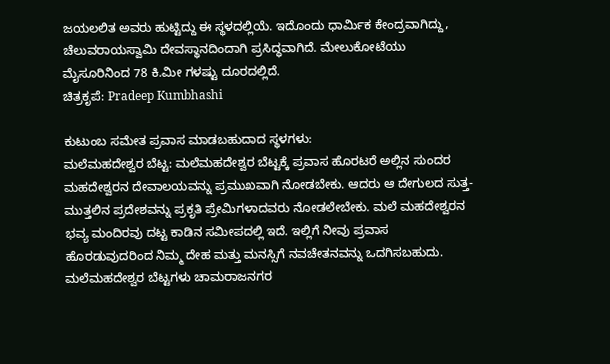ಜಯಲಲಿತ ಅವರು ಹುಟ್ಟಿದ್ದು ಈ ಸ್ಥಳದಲ್ಲಿಯೆ. ಇದೊಂದು ಧಾರ್ಮಿಕ ಕೇಂದ್ರವಾಗಿದ್ದು, ಚೆಲುವರಾಯಸ್ವಾಮಿ ದೇವಸ್ಥಾನದಿಂದಾಗಿ ಪ್ರಸಿದ್ಧವಾಗಿದೆ. ಮೇಲುಕೋಟೆಯು ಮೈಸೂರಿನಿಂದ 78 ಕಿ.ಮೀ ಗಳಷ್ಟು ದೂರದಲ್ಲಿದೆ.
ಚಿತ್ರಕೃಪೆ: Pradeep Kumbhashi

ಕುಟುಂಬ ಸಮೇತ ಪ್ರವಾಸ ಮಾಡಬಹುದಾದ ಸ್ಥಳಗಳು:
ಮಲೆಮಹದೇಶ್ವರ ಬೆಟ್ಟ: ಮಲೆಮಹದೇಶ್ವರ ಬೆಟ್ಟಕ್ಕೆ ಪ್ರವಾಸ ಹೊರಟರೆ ಅಲ್ಲಿನ ಸುಂದರ ಮಹದೇಶ್ವರನ ದೇವಾಲಯವನ್ನು ಪ್ರಮುಖವಾಗಿ ನೋಡಬೇಕು. ಆದರು ಆ ದೇಗುಲದ ಸುತ್ತ- ಮುತ್ತಲಿನ ಪ್ರದೇಶವನ್ನು ಪ್ರಕೃತಿ ಪ್ರೇಮಿಗಳಾದವರು ನೋಡಲೇಬೇಕು. ಮಲೆ ಮಹದೇಶ್ವರನ ಭವ್ಯ ಮಂದಿರವು ದಟ್ಟ ಕಾಡಿನ ಸಮೀಪದಲ್ಲಿ ಇದೆ. ಇಲ್ಲಿಗೆ ನೀವು ಪ್ರವಾಸ ಹೊರಡುವುದರಿಂದ ನಿಮ್ಮ ದೇಹ ಮತ್ತು ಮನಸ್ಸಿಗೆ ನವಚೇತನವನ್ನು ಒದಗಿಸಬಹುದು. ಮಲೆಮಹದೇಶ್ವರ ಬೆಟ್ಟಗಳು ಚಾಮರಾಜನಗರ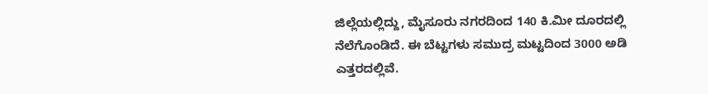ಜಿಲ್ಲೆಯಲ್ಲಿದ್ದು, ಮೈಸೂರು ನಗರದಿಂದ 140 ಕಿ.ಮೀ ದೂರದಲ್ಲಿ ನೆಲೆಗೊಂಡಿದೆ. ಈ ಬೆಟ್ಟಗಳು ಸಮುದ್ರ ಮಟ್ಟದಿಂದ 3000 ಅಡಿ ಎತ್ತರದಲ್ಲಿವೆ.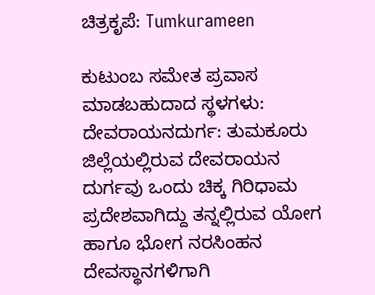ಚಿತ್ರಕೃಪೆ: Tumkurameen

ಕುಟುಂಬ ಸಮೇತ ಪ್ರವಾಸ ಮಾಡಬಹುದಾದ ಸ್ಥಳಗಳು:
ದೇವರಾಯನದುರ್ಗ: ತುಮಕೂರು ಜಿಲ್ಲೆಯಲ್ಲಿರುವ ದೇವರಾಯನ ದುರ್ಗವು ಒಂದು ಚಿಕ್ಕ ಗಿರಿಧಾಮ ಪ್ರದೇಶವಾಗಿದ್ದು ತನ್ನಲ್ಲಿರುವ ಯೋಗ ಹಾಗೂ ಭೋಗ ನರಸಿಂಹನ ದೇವಸ್ಥಾನಗಳಿಗಾಗಿ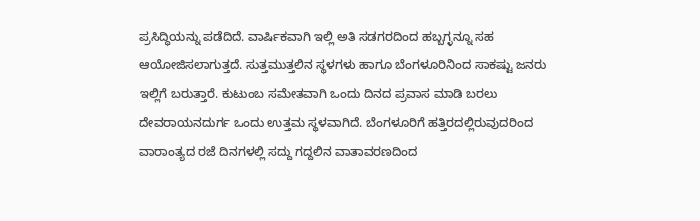ಪ್ರಸಿದ್ಧಿಯನ್ನು ಪಡೆದಿದೆ. ವಾರ್ಷಿಕವಾಗಿ ಇಲ್ಲಿ ಅತಿ ಸಡಗರದಿಂದ ಹಬ್ಬಗ್ಳನ್ನೂ ಸಹ ಆಯೋಜಿಸಲಾಗುತ್ತದೆ. ಸುತ್ತಮುತ್ತಲಿನ ಸ್ಥಳಗಳು ಹಾಗೂ ಬೆಂಗಳೂರಿನಿಂದ ಸಾಕಷ್ಟು ಜನರು ಇಲ್ಲಿಗೆ ಬರುತ್ತಾರೆ. ಕುಟುಂಬ ಸಮೇತವಾಗಿ ಒಂದು ದಿನದ ಪ್ರವಾಸ ಮಾಡಿ ಬರಲು ದೇವರಾಯನದುರ್ಗ ಒಂದು ಉತ್ತಮ ಸ್ಥಳವಾಗಿದೆ. ಬೆಂಗಳೂರಿಗೆ ಹತ್ತಿರದಲ್ಲಿರುವುದರಿಂದ ವಾರಾಂತ್ಯದ ರಜೆ ದಿನಗಳಲ್ಲಿ ಸದ್ದು ಗದ್ದಲಿನ ವಾತಾವರಣದಿಂದ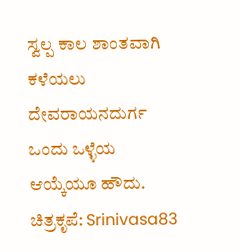ಸ್ವಲ್ಪ ಕಾಲ ಶಾಂತವಾಗಿ ಕಳೆಯಲು ದೇವರಾಯನದುರ್ಗ ಒಂದು ಒಳ್ಳೆಯ ಆಯ್ಕೆಯೂ ಹೌದು.
ಚಿತ್ರಕೃಪೆ: Srinivasa83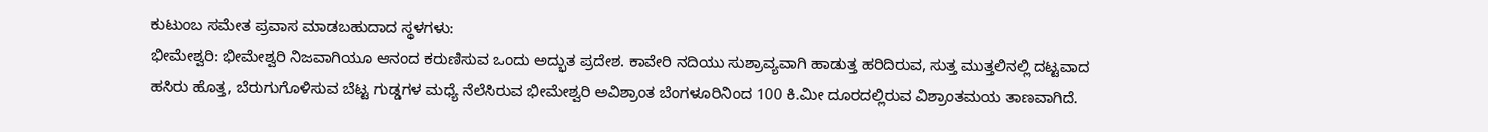ಕುಟುಂಬ ಸಮೇತ ಪ್ರವಾಸ ಮಾಡಬಹುದಾದ ಸ್ಥಳಗಳು:
ಭೀಮೇಶ್ವರಿ: ಭೀಮೇಶ್ವರಿ ನಿಜವಾಗಿಯೂ ಆನಂದ ಕರುಣಿಸುವ ಒಂದು ಅದ್ಭುತ ಪ್ರದೇಶ. ಕಾವೇರಿ ನದಿಯು ಸುಶ್ರಾವ್ಯವಾಗಿ ಹಾಡುತ್ತ ಹರಿದಿರುವ, ಸುತ್ತ ಮುತ್ತಲಿನಲ್ಲಿ ದಟ್ಟವಾದ ಹಸಿರು ಹೊತ್ತ, ಬೆರುಗುಗೊಳಿಸುವ ಬೆಟ್ಟ ಗುಡ್ಡಗಳ ಮಧ್ಯೆ ನೆಲೆಸಿರುವ ಭೀಮೇಶ್ವರಿ ಅವಿಶ್ರಾಂತ ಬೆಂಗಳೂರಿನಿಂದ 100 ಕಿ.ಮೀ ದೂರದಲ್ಲಿರುವ ವಿಶ್ರಾಂತಮಯ ತಾಣವಾಗಿದೆ.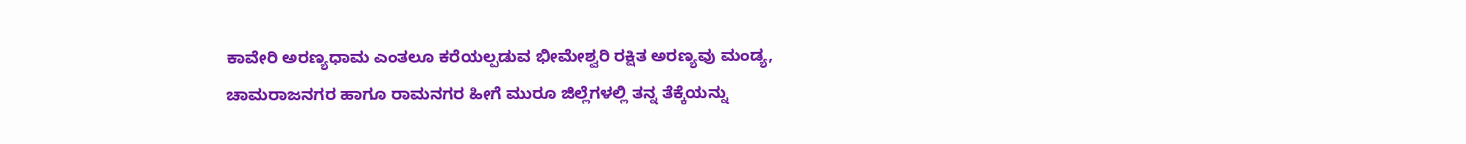ಕಾವೇರಿ ಅರಣ್ಯಧಾಮ ಎಂತಲೂ ಕರೆಯಲ್ಪಡುವ ಭೀಮೇಶ್ವರಿ ರಕ್ಷಿತ ಅರಣ್ಯವು ಮಂಡ್ಯ, ಚಾಮರಾಜನಗರ ಹಾಗೂ ರಾಮನಗರ ಹೀಗೆ ಮುರೂ ಜಿಲ್ಲೆಗಳಲ್ಲಿ ತನ್ನ ತೆಕ್ಕೆಯನ್ನು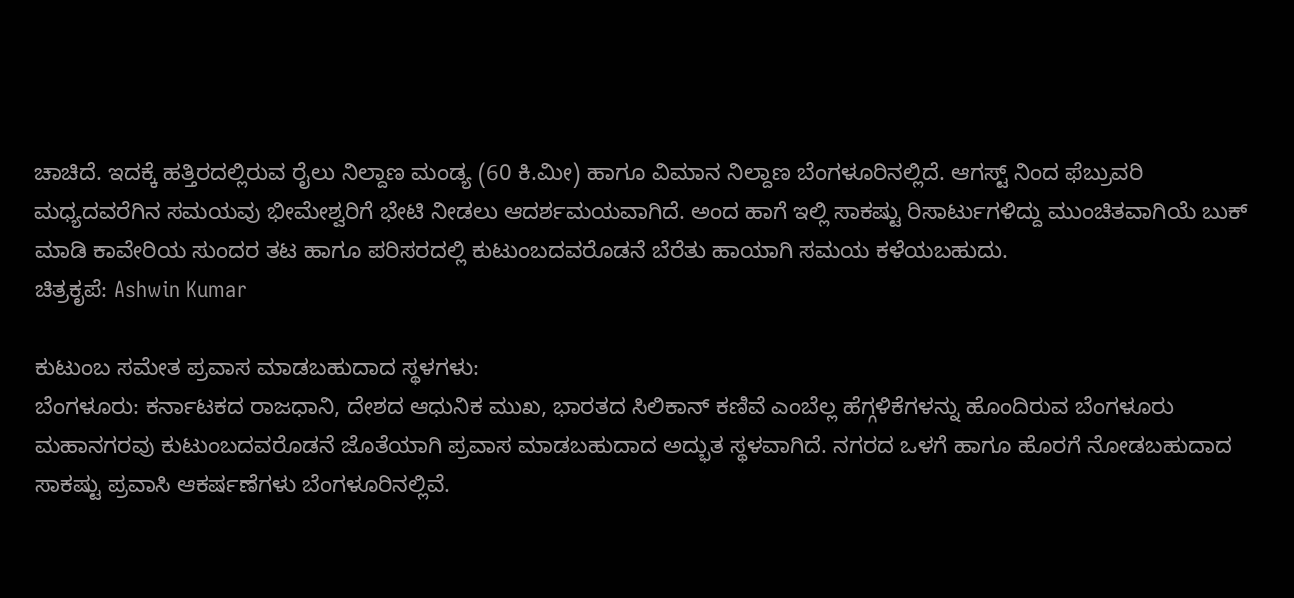ಚಾಚಿದೆ. ಇದಕ್ಕೆ ಹತ್ತಿರದಲ್ಲಿರುವ ರೈಲು ನಿಲ್ದಾಣ ಮಂಡ್ಯ (60 ಕಿ.ಮೀ) ಹಾಗೂ ವಿಮಾನ ನಿಲ್ದಾಣ ಬೆಂಗಳೂರಿನಲ್ಲಿದೆ. ಆಗಸ್ಟ್ ನಿಂದ ಫೆಬ್ರುವರಿ ಮಧ್ಯದವರೆಗಿನ ಸಮಯವು ಭೀಮೇಶ್ವರಿಗೆ ಭೇಟಿ ನೀಡಲು ಆದರ್ಶಮಯವಾಗಿದೆ. ಅಂದ ಹಾಗೆ ಇಲ್ಲಿ ಸಾಕಷ್ಟು ರಿಸಾರ್ಟುಗಳಿದ್ದು ಮುಂಚಿತವಾಗಿಯೆ ಬುಕ್ ಮಾಡಿ ಕಾವೇರಿಯ ಸುಂದರ ತಟ ಹಾಗೂ ಪರಿಸರದಲ್ಲಿ ಕುಟುಂಬದವರೊಡನೆ ಬೆರೆತು ಹಾಯಾಗಿ ಸಮಯ ಕಳೆಯಬಹುದು.
ಚಿತ್ರಕೃಪೆ: Ashwin Kumar

ಕುಟುಂಬ ಸಮೇತ ಪ್ರವಾಸ ಮಾಡಬಹುದಾದ ಸ್ಥಳಗಳು:
ಬೆಂಗಳೂರು: ಕರ್ನಾಟಕದ ರಾಜಧಾನಿ, ದೇಶದ ಆಧುನಿಕ ಮುಖ, ಭಾರತದ ಸಿಲಿಕಾನ್ ಕಣಿವೆ ಎಂಬೆಲ್ಲ ಹೆಗ್ಗಳಿಕೆಗಳನ್ನು ಹೊಂದಿರುವ ಬೆಂಗಳೂರು ಮಹಾನಗರವು ಕುಟುಂಬದವರೊಡನೆ ಜೊತೆಯಾಗಿ ಪ್ರವಾಸ ಮಾಡಬಹುದಾದ ಅದ್ಭುತ ಸ್ಥಳವಾಗಿದೆ. ನಗರದ ಒಳಗೆ ಹಾಗೂ ಹೊರಗೆ ನೋಡಬಹುದಾದ ಸಾಕಷ್ಟು ಪ್ರವಾಸಿ ಆಕರ್ಷಣೆಗಳು ಬೆಂಗಳೂರಿನಲ್ಲಿವೆ.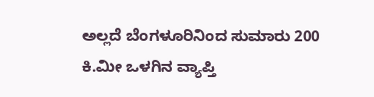ಅಲ್ಲದೆ ಬೆಂಗಳೂರಿನಿಂದ ಸುಮಾರು 200 ಕಿ.ಮೀ ಒಳಗಿನ ವ್ಯಾಪ್ತಿ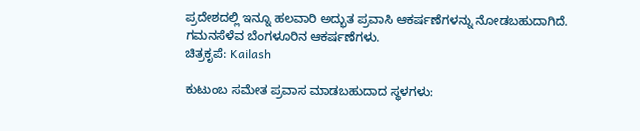ಪ್ರದೇಶದಲ್ಲಿ ಇನ್ನೂ ಹಲವಾರಿ ಅದ್ಭುತ ಪ್ರವಾಸಿ ಆಕರ್ಷಣೆಗಳನ್ನು ನೋಡಬಹುದಾಗಿದೆ. ಗಮನಸೆಳೆವ ಬೆಂಗಳೂರಿನ ಆಕರ್ಷಣೆಗಳು.
ಚಿತ್ರಕೃಪೆ: Kailash

ಕುಟುಂಬ ಸಮೇತ ಪ್ರವಾಸ ಮಾಡಬಹುದಾದ ಸ್ಥಳಗಳು: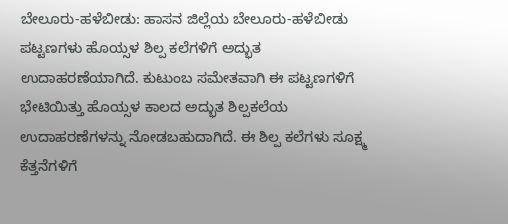ಬೇಲೂರು-ಹಳೆಬೀಡು: ಹಾಸನ ಜಿಲ್ಲೆಯ ಬೇಲೂರು-ಹಳೆಬೀಡು ಪಟ್ಟಣಗಳು ಹೊಯ್ಸಳ ಶಿಲ್ಪ ಕಲೆಗಳಿಗೆ ಅದ್ಭುತ ಉದಾಹರಣೆಯಾಗಿದೆ. ಕುಟುಂಬ ಸಮೇತವಾಗಿ ಈ ಪಟ್ಟಣಗಳಿಗೆ ಭೇಟಿಯಿತ್ತು ಹೊಯ್ಸಳ ಕಾಲದ ಅದ್ಭುತ ಶಿಲ್ಪಕಲೆಯ ಉದಾಹರಣೆಗಳನ್ನು ನೋಡಬಹುದಾಗಿದೆ. ಈ ಶಿಲ್ಪ ಕಲೆಗಳು ಸೂಕ್ಷ್ಮ ಕೆತ್ತನೆಗಳಿಗೆ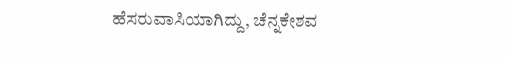ಹೆಸರುವಾಸಿಯಾಗಿದ್ದು, ಚೆನ್ನಕೇಶವ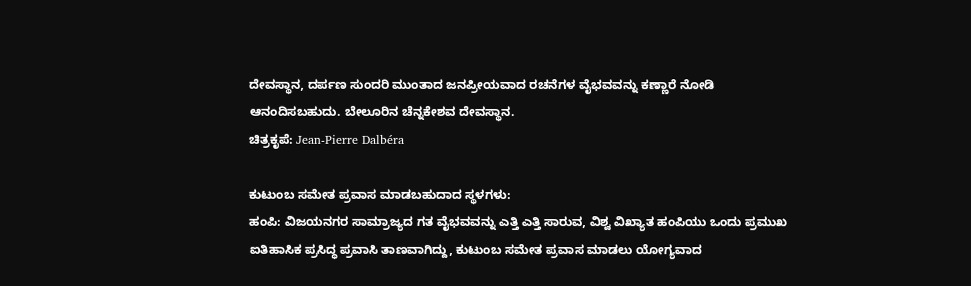ದೇವಸ್ಥಾನ, ದರ್ಪಣ ಸುಂದರಿ ಮುಂತಾದ ಜನಪ್ರೀಯವಾದ ರಚನೆಗಳ ವೈಭವವನ್ನು ಕಣ್ಣಾರೆ ನೋಡಿ ಆನಂದಿಸಬಹುದು. ಬೇಲೂರಿನ ಚೆನ್ನಕೇಶವ ದೇವಸ್ಥಾನ.
ಚಿತ್ರಕೃಪೆ: Jean-Pierre Dalbéra

ಕುಟುಂಬ ಸಮೇತ ಪ್ರವಾಸ ಮಾಡಬಹುದಾದ ಸ್ಥಳಗಳು:
ಹಂಪಿ: ವಿಜಯನಗರ ಸಾಮ್ರಾಜ್ಯದ ಗತ ವೈಭವವನ್ನು ಎತ್ತಿ ಎತ್ತಿ ಸಾರುವ, ವಿಶ್ವ ವಿಖ್ಯಾತ ಹಂಪಿಯು ಒಂದು ಪ್ರಮುಖ ಐತಿಹಾಸಿಕ ಪ್ರಸಿದ್ಧ ಪ್ರವಾಸಿ ತಾಣವಾಗಿದ್ದು, ಕುಟುಂಬ ಸಮೇತ ಪ್ರವಾಸ ಮಾಡಲು ಯೋಗ್ಯವಾದ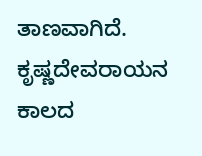ತಾಣವಾಗಿದೆ. ಕೃಷ್ಣದೇವರಾಯನ ಕಾಲದ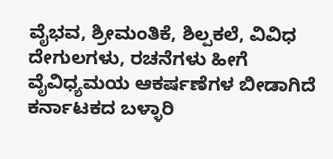ವೈಭವ, ಶ್ರೀಮಂತಿಕೆ, ಶಿಲ್ಪಕಲೆ, ವಿವಿಧ ದೇಗುಲಗಳು, ರಚನೆಗಳು ಹೀಗೆ ವೈವಿಧ್ಯಮಯ ಆಕರ್ಷಣೆಗಳ ಬೀಡಾಗಿದೆ ಕರ್ನಾಟಕದ ಬಳ್ಳಾರಿ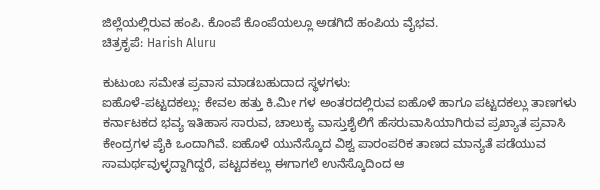ಜಿಲ್ಲೆಯಲ್ಲಿರುವ ಹಂಪಿ. ಕೊಂಪೆ ಕೊಂಪೆಯಲ್ಲೂ ಅಡಗಿದೆ ಹಂಪಿಯ ವೈಭವ.
ಚಿತ್ರಕೃಪೆ: Harish Aluru

ಕುಟುಂಬ ಸಮೇತ ಪ್ರವಾಸ ಮಾಡಬಹುದಾದ ಸ್ಥಳಗಳು:
ಐಹೊಳೆ-ಪಟ್ಟದಕಲ್ಲು: ಕೇವಲ ಹತ್ತು ಕಿ.ಮೀ ಗಳ ಅಂತರದಲ್ಲಿರುವ ಐಹೊಳೆ ಹಾಗೂ ಪಟ್ಟದಕಲ್ಲು ತಾಣಗಳು ಕರ್ನಾಟಕದ ಭವ್ಯ ಇತಿಹಾಸ ಸಾರುವ, ಚಾಲುಕ್ಯ ವಾಸ್ತುಶೈಲಿಗೆ ಹೆಸರುವಾಸಿಯಾಗಿರುವ ಪ್ರಖ್ಯಾತ ಪ್ರವಾಸಿ ಕೇಂದ್ರಗಳ ಪೈಕಿ ಒಂದಾಗಿವೆ. ಐಹೊಳೆ ಯುನೆಸ್ಕೊದ ವಿಶ್ವ ಪಾರಂಪರಿಕ ತಾಣದ ಮಾನ್ಯತೆ ಪಡೆಯುವ ಸಾಮರ್ಥವುಳ್ಳದ್ದಾಗಿದ್ದರೆ, ಪಟ್ಟದಕಲ್ಲು ಈಗಾಗಲೆ ಉನೆಸ್ಕೊದಿಂದ ಆ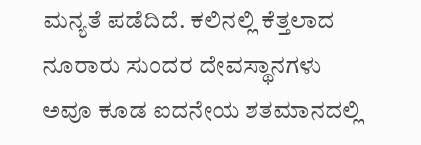ಮನ್ಯತೆ ಪಡೆದಿದೆ. ಕಲಿನಲ್ಲಿ ಕೆತ್ತಲಾದ ನೂರಾರು ಸುಂದರ ದೇವಸ್ಥಾನಗಳು ಅವೂ ಕೂಡ ಐದನೇಯ ಶತಮಾನದಲ್ಲಿ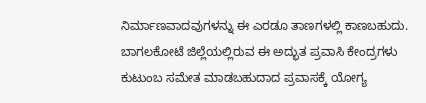ನಿರ್ಮಾಣವಾದವುಗಳನ್ನು ಈ ಎರಡೂ ತಾಣಗಳಲ್ಲಿ ಕಾಣಬಹುದು. ಬಾಗಲಕೋಟೆ ಜಿಲ್ಲೆಯಲ್ಲಿರುವ ಈ ಅದ್ಭುತ ಪ್ರವಾಸಿ ಕೇಂದ್ರಗಳು ಕುಟುಂಬ ಸಮೇತ ಮಾಡಬಹುದಾದ ಪ್ರವಾಸಕ್ಕೆ ಯೋಗ್ಯ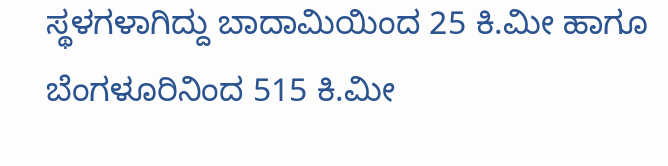ಸ್ಥಳಗಳಾಗಿದ್ದು ಬಾದಾಮಿಯಿಂದ 25 ಕಿ.ಮೀ ಹಾಗೂ ಬೆಂಗಳೂರಿನಿಂದ 515 ಕಿ.ಮೀ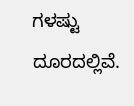ಗಳಷ್ಟು ದೂರದಲ್ಲಿವೆ.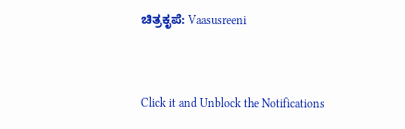ಚಿತ್ರಕೃಪೆ: Vaasusreeni


Click it and Unblock the Notifications